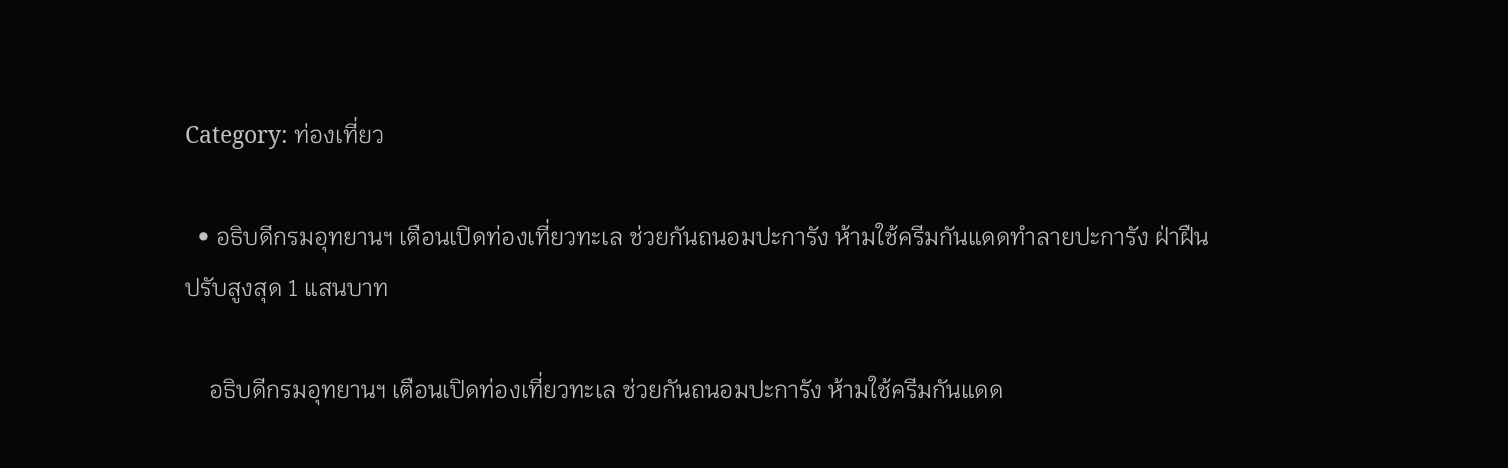Category: ท่องเที่ยว

  • อธิบดีกรมอุทยานฯ เตือนเปิดท่องเที่ยวทะเล ช่วยกันถนอมปะการัง ห้ามใช้ครีมกันแดดทำลายปะการัง ฝ่าฝืนปรับสูงสุด 1 แสนบาท

    อธิบดีกรมอุทยานฯ เตือนเปิดท่องเที่ยวทะเล ช่วยกันถนอมปะการัง ห้ามใช้ครีมกันแดด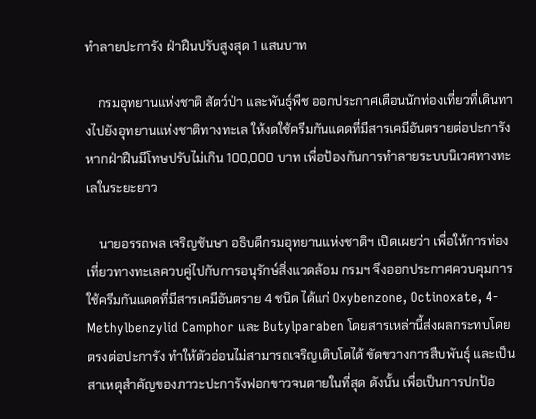ทำลายปะการัง ฝ่าฝืนปรับสูงสุด 1 แสนบาท

    กรมอุทยานแห่งชาติ สัตว์ป่า และพันธุ์พืช ออกประกาศเตือนนักท่องเที่ยวที่เดินทางไปยังอุทยานแห่งชาติทางทะเล ให้งดใช้ครีมกันแดดที่มีสารเคมีอันตรายต่อปะการัง หากฝ่าฝืนมีโทษปรับไม่เกิน 100,000 บาท เพื่อป้องกันการทำลายระบบนิเวศทางทะเลในระยะยาว

    นายอรรถพล เจริญชันษา อธิบดีกรมอุทยานแห่งชาติฯ เปิดเผยว่า เพื่อให้การท่องเที่ยวทางทะเลควบคู่ไปกับการอนุรักษ์สิ่งแวดล้อม กรมฯ จึงออกประกาศควบคุมการใช้ครีมกันแดดที่มีสารเคมีอันตราย 4 ชนิด ได้แก่ Oxybenzone, Octinoxate, 4-Methylbenzylid Camphor และ Butylparaben โดยสารเหล่านี้ส่งผลกระทบโดยตรงต่อปะการัง ทำให้ตัวอ่อนไม่สามารถเจริญเติบโตได้ ขัดขวางการสืบพันธุ์ และเป็นสาเหตุสำคัญของภาวะปะการังฟอกขาวจนตายในที่สุด ดังนั้น เพื่อเป็นการปกป้อ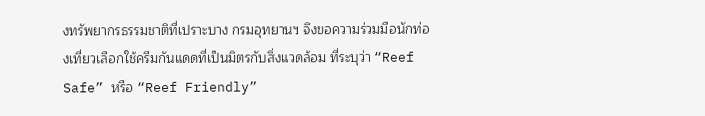งทรัพยากรธรรมชาติที่เปราะบาง กรมอุทยานฯ จึงขอความร่วมมือนักท่องเที่ยวเลือกใช้ครีมกันแดดที่เป็นมิตรกับสิ่งแวดล้อม ที่ระบุว่า “Reef Safe” หรือ “Reef Friendly”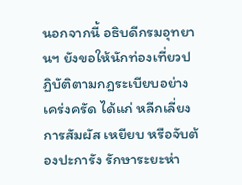นอกจากนี้ อธิบดีกรมอุทยานฯ ยังขอให้นักท่องเที่ยวปฏิบัติตามกฎระเบียบอย่างเคร่งครัด ได้แก่ หลีกเลี่ยงการสัมผัส เหยียบ หรือจับต้องปะการัง รักษาระยะห่า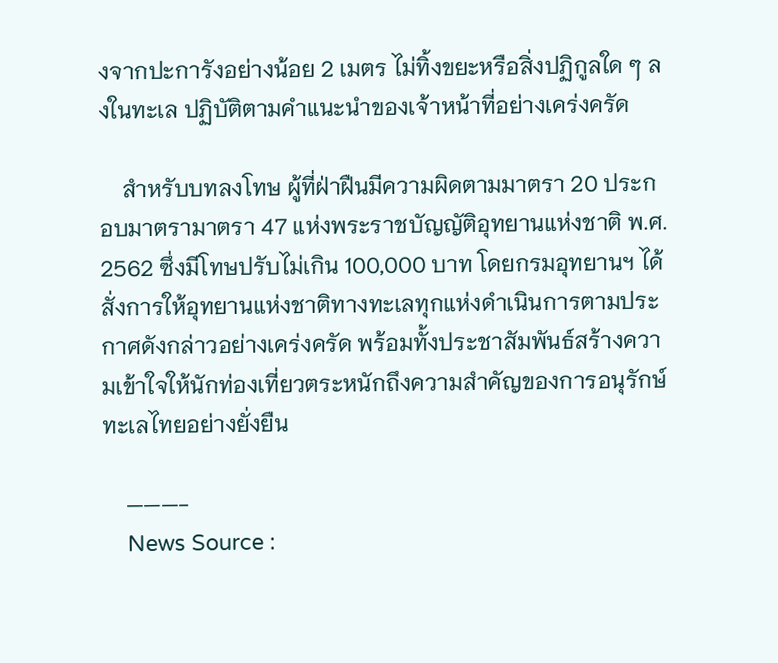งจากปะการังอย่างน้อย 2 เมตร ไม่ทิ้งขยะหรือสิ่งปฏิกูลใด ๆ ลงในทะเล ปฏิบัติตามคำแนะนำของเจ้าหน้าที่อย่างเคร่งครัด

    สำหรับบทลงโทษ ผู้ที่ฝ่าฝืนมีความผิดตามมาตรา 20 ประกอบมาตรามาตรา 47 แห่งพระราชบัญญัติอุทยานแห่งชาติ พ.ศ. 2562 ซึ่งมีโทษปรับไม่เกิน 100,000 บาท โดยกรมอุทยานฯ ได้สั่งการให้อุทยานแห่งชาติทางทะเลทุกแห่งดำเนินการตามประกาศดังกล่าวอย่างเคร่งครัด พร้อมทั้งประชาสัมพันธ์สร้างความเข้าใจให้นักท่องเที่ยวตระหนักถึงความสำคัญของการอนุรักษ์ทะเลไทยอย่างยั่งยืน

    ———-
    News Source :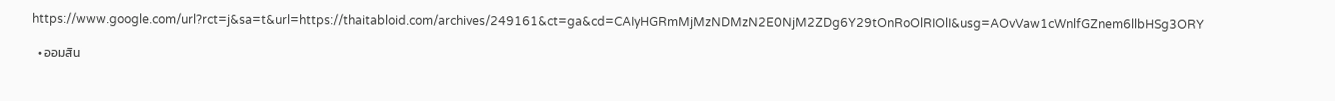https://www.google.com/url?rct=j&sa=t&url=https://thaitabloid.com/archives/249161&ct=ga&cd=CAIyHGRmMjMzNDMzN2E0NjM2ZDg6Y29tOnRoOlRIOlI&usg=AOvVaw1cWnlfGZnem6llbHSg3ORY

  • ออมสิน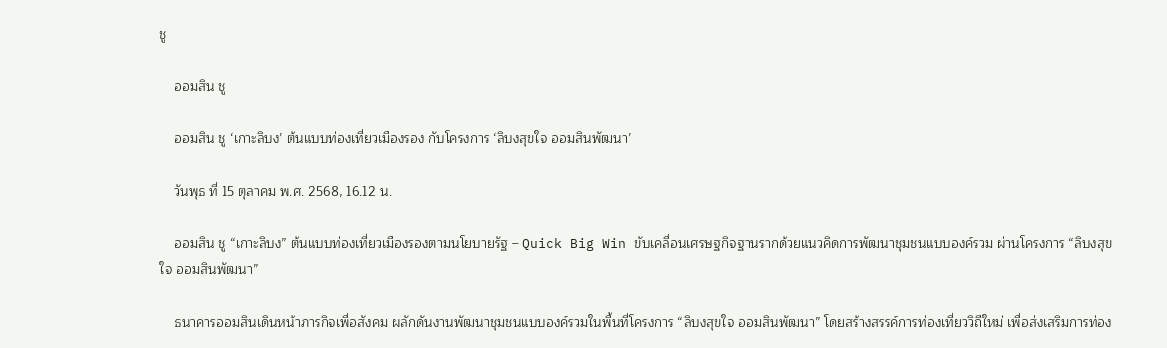ชู

    ออมสิน ชู

    ออมสิน ชู ‘เกาะลิบง’ ต้นแบบท่องเที่ยวเมืองรอง กับโครงการ ‘ลิบงสุขใจ ออมสินพัฒนา’

    วันพุธ ที่ 15 ตุลาคม พ.ศ. 2568, 16.12 น.

    ออมสิน ชู “เกาะลิบง” ต้นแบบท่องเที่ยวเมืองรองตามนโยบายรัฐ – Quick Big Win ขับเคลื่อนเศรษฐกิจฐานรากด้วยแนวคิดการพัฒนาชุมชนแบบองค์รวม ผ่านโครงการ “ลิบงสุขใจ ออมสินพัฒนา”

    ธนาคารออมสินเดินหน้าภารกิจเพื่อสังคม ผลักดันงานพัฒนาชุมชนแบบองค์รวมในพื้นที่โครงการ “ลิบงสุขใจ ออมสินพัฒนา” โดยสร้างสรรค์การท่องเที่ยววิถีใหม่ เพื่อส่งเสริมการท่อง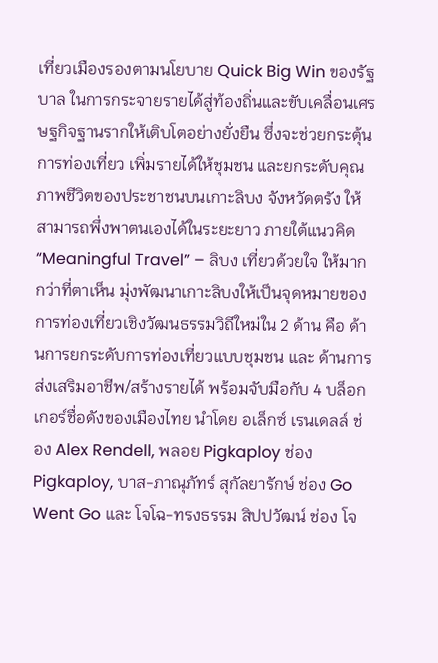เที่ยวเมืองรองตามนโยบาย Quick Big Win ของรัฐบาล ในการกระจายรายได้สู่ท้องถิ่นและขับเคลื่อนเศรษฐกิจฐานรากให้เติบโตอย่างยั่งยืน ซึ่งจะช่วยกระตุ้นการท่องเที่ยว เพิ่มรายได้ให้ชุมชน และยกระดับคุณภาพชีวิตของประชาชนบนเกาะลิบง จังหวัดตรัง ให้สามารถพึ่งพาตนเองได้ในระยะยาว ภายใต้แนวคิด “Meaningful Travel” – ลิบง เที่ยวด้วยใจ ให้มากกว่าที่ตาเห็น มุ่งพัฒนาเกาะลิบงให้เป็นจุดหมายของการท่องเที่ยวเชิงวัฒนธรรมวิถีใหม่ใน 2 ด้าน คือ ด้านการยกระดับการท่องเที่ยวแบบชุมชน และ ด้านการส่งเสริมอาชีพ/สร้างรายได้ พร้อมจับมือกับ 4 บล็อกเกอร์ชื่อดังของเมืองไทย นำโดย อเล็กซ์ เรนเดลล์ ช่อง Alex Rendell, พลอย Pigkaploy ช่อง Pigkaploy, บาส-ภาณุภัทร์ สุกัลยารักษ์ ช่อง Go Went Go และ โจโฉ-ทรงธรรม สิปปวัฒน์ ช่อง โจ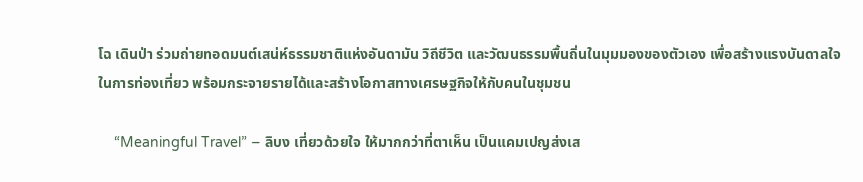โฉ เดินป่า ร่วมถ่ายทอดมนต์เสน่ห์ธรรมชาติแห่งอันดามัน วิถีชีวิต และวัฒนธรรมพื้นถิ่นในมุมมองของตัวเอง เพื่อสร้างแรงบันดาลใจในการท่องเที่ยว พร้อมกระจายรายได้และสร้างโอกาสทางเศรษฐกิจให้กับคนในชุมชน

    “Meaningful Travel” – ลิบง เที่ยวด้วยใจ ให้มากกว่าที่ตาเห็น เป็นแคมเปญส่งเส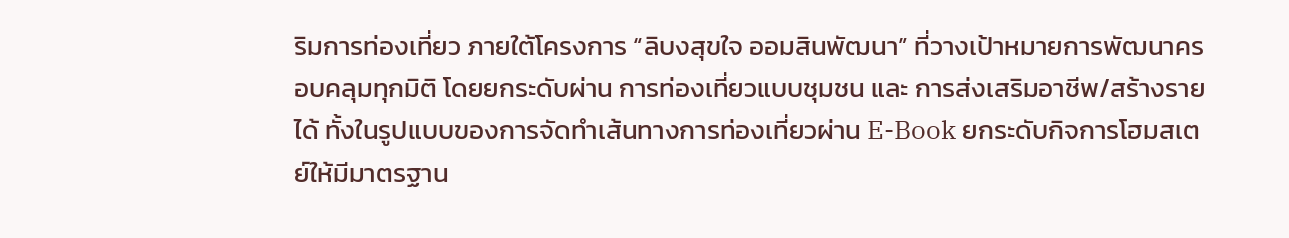ริมการท่องเที่ยว ภายใต้โครงการ “ลิบงสุขใจ ออมสินพัฒนา” ที่วางเป้าหมายการพัฒนาครอบคลุมทุกมิติ โดยยกระดับผ่าน การท่องเที่ยวแบบชุมชน และ การส่งเสริมอาชีพ/สร้างรายได้ ทั้งในรูปแบบของการจัดทำเส้นทางการท่องเที่ยวผ่าน E-Book ยกระดับกิจการโฮมสเตย์ให้มีมาตรฐาน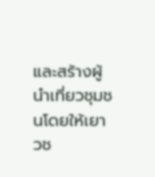และสร้างผู้นำเที่ยวชุมชนโดยให้เยาวช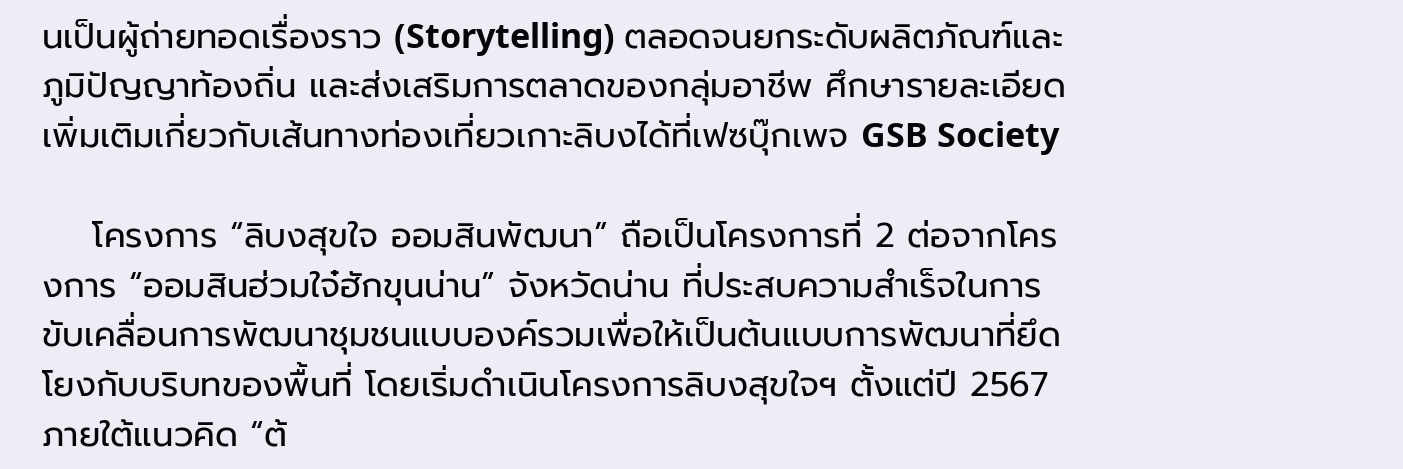นเป็นผู้ถ่ายทอดเรื่องราว (Storytelling) ตลอดจนยกระดับผลิตภัณฑ์และภูมิปัญญาท้องถิ่น และส่งเสริมการตลาดของกลุ่มอาชีพ ศึกษารายละเอียดเพิ่มเติมเกี่ยวกับเส้นทางท่องเที่ยวเกาะลิบงได้ที่เฟซบุ๊กเพจ GSB Society

    โครงการ “ลิบงสุขใจ ออมสินพัฒนา” ถือเป็นโครงการที่ 2 ต่อจากโครงการ “ออมสินฮ่วมใจ๋ฮักขุนน่าน” จังหวัดน่าน ที่ประสบความสำเร็จในการขับเคลื่อนการพัฒนาชุมชนแบบองค์รวมเพื่อให้เป็นต้นแบบการพัฒนาที่ยึดโยงกับบริบทของพื้นที่ โดยเริ่มดำเนินโครงการลิบงสุขใจฯ ตั้งแต่ปี 2567 ภายใต้แนวคิด “ต้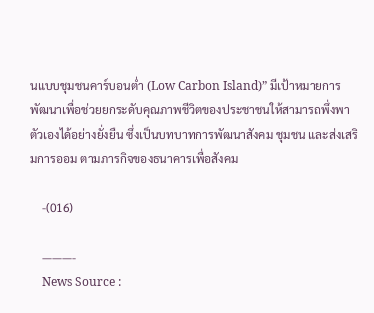นแบบชุมชนคาร์บอนต่ำ (Low Carbon Island)” มีเป้าหมายการพัฒนาเพื่อช่วยยกระดับคุณภาพชีวิตของประชาชนให้สามารถพึ่งพาตัวเองได้อย่างยั่งยืน ซึ่งเป็นบทบาทการพัฒนาสังคม ชุมชน และส่งเสริมการออม ตามภารกิจของธนาคารเพื่อสังคม

    -(016)

    ———-
    News Source :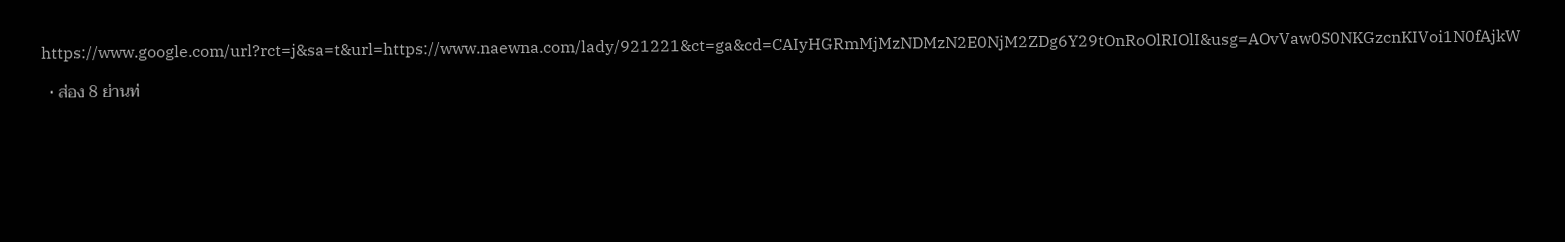https://www.google.com/url?rct=j&sa=t&url=https://www.naewna.com/lady/921221&ct=ga&cd=CAIyHGRmMjMzNDMzN2E0NjM2ZDg6Y29tOnRoOlRIOlI&usg=AOvVaw0S0NKGzcnKIVoi1N0fAjkW

  • ส่อง 8 ย่านท่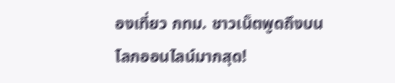องเที่ยว กทม. ชาวเน็ตพูดถึงบนโลกออนไลน์มากสุด!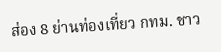ส่อง 8 ย่านท่องเที่ยว กทม. ชาว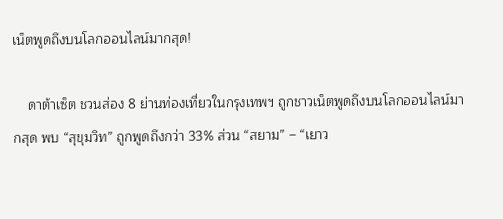เน็ตพูดถึงบนโลกออนไลน์มากสุด!

    ดาต้าเซ็ต ชวนส่อง 8 ย่านท่องเที่ยวในกรุงเทพฯ ถูกชาวเน็ตพูดถึงบนโลกออนไลน์มากสุด พบ “สุขุมวิท” ถูกพูดถึงกว่า 33% ส่วน “สยาม” – “เยาว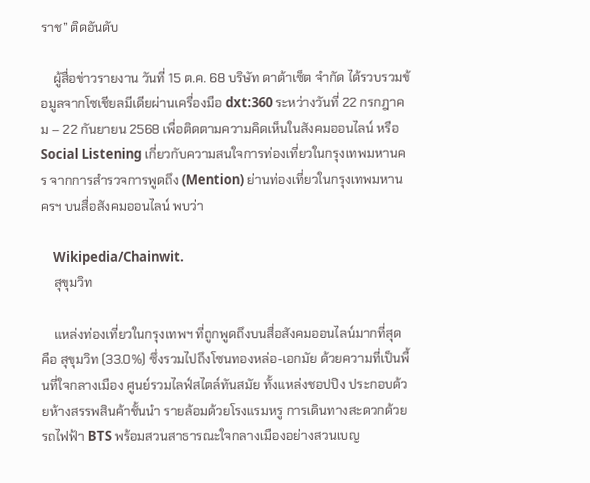ราช” ติดอันดับ

    ผู้สื่อข่าวรายงาน วันที่ 15 ต.ค. 68 บริษัท ดาต้าเซ็ต จำกัด ได้รวบรวมข้อมูลจากโซเชียลมีเดียผ่านเครื่องมือ dxt:360 ระหว่างวันที่ 22 กรกฎาคม – 22 กันยายน 2568 เพื่อติดตามความคิดเห็นในสังคมออนไลน์ หรือ Social Listening เกี่ยวกับความสนใจการท่องเที่ยวในกรุงเทพมหานคร จากการสำรวจการพูดถึง (Mention) ย่านท่องเที่ยวในกรุงเทพมหานครฯ บนสื่อสังคมออนไลน์ พบว่า

    Wikipedia/Chainwit.
    สุขุมวิท

    แหล่งท่องเที่ยวในกรุงเทพฯ ที่ถูกพูดถึงบนสื่อสังคมออนไลน์มากที่สุด คือ สุขุมวิท (33.0%) ซึ่งรวมไปถึงโซนทองหล่อ-เอกมัย ด้วยความที่เป็นพื้นที่ใจกลางเมือง ศูนย์รวมไลฟ์สไตล์ทันสมัย ทั้งแหล่งชอปปิง ประกอบด้วยห้างสรรพสินค้าชั้นนำ รายล้อมด้วยโรงแรมหรู การเดินทางสะดวกด้วยรถไฟฟ้า BTS พร้อมสวนสาธารณะใจกลางเมืองอย่างสวนเบญ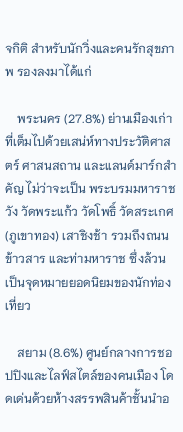จกิติ สำหรับนักวิ่งและคนรักสุขภาพ รองลงมาได้แก่

    พระนคร (27.8%) ย่านเมืองเก่าที่เต็มไปด้วยเสน่ห์ทางประวัติศาสตร์ ศาสนสถาน และแลนด์มาร์กสำคัญ ไม่ว่าจะเป็น พระบรมมหาราชวัง วัดพระแก้ว วัดโพธิ์ วัดสระเกศ (ภูเขาทอง) เสาชิงช้า รวมถึงถนนข้าวสาร และท่ามหาราช ซึ่งล้วนเป็นจุดหมายยอดนิยมของนักท่องเที่ยว

    สยาม (8.6%) ศูนย์กลางการชอปปิงและไลฟ์สไตล์ของคนเมือง โดดเด่นด้วยห้างสรรพสินค้าชั้นนำอ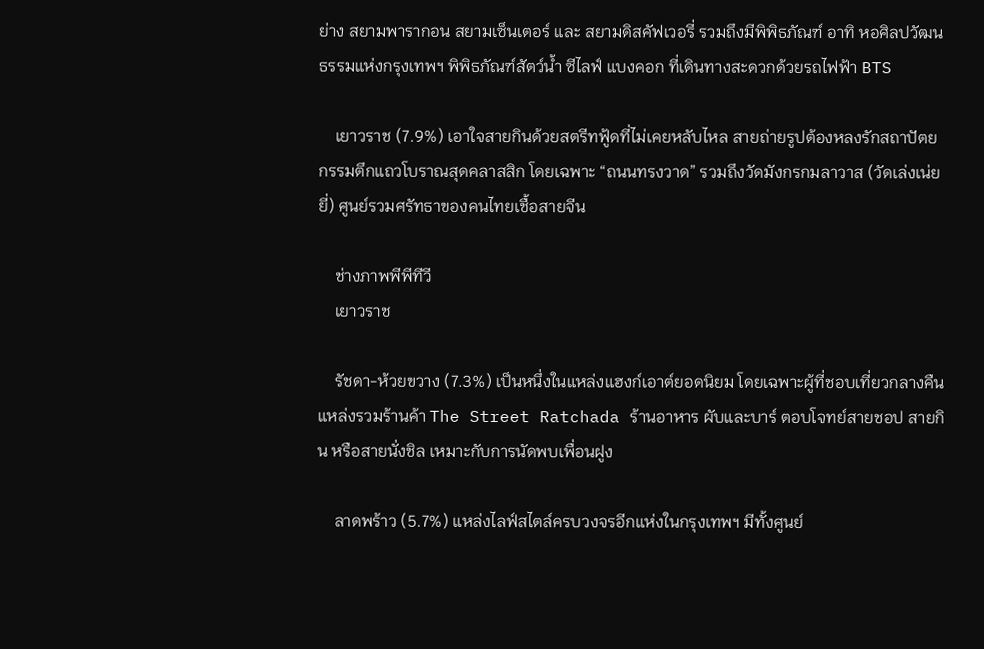ย่าง สยามพารากอน สยามเซ็นเตอร์ และ สยามดิสคัฟเวอรี่ รวมถึงมีพิพิธภัณฑ์ อาทิ หอศิลปวัฒนธรรมแห่งกรุงเทพฯ พิพิธภัณฑ์สัตว์น้ำ ซีไลฟ์ แบงคอก ที่เดินทางสะดวกด้วยรถไฟฟ้า BTS

    เยาวราช (7.9%) เอาใจสายกินด้วยสตรีทฟู้ดที่ไม่เคยหลับไหล สายถ่ายรูปต้องหลงรักสถาปัตยกรรมตึกแถวโบราณสุดคลาสสิก โดยเฉพาะ “ถนนทรงวาด” รวมถึงวัดมังกรกมลาวาส (วัดเล่งเน่ยยี่) ศูนย์รวมศรัทธาของคนไทยเชื้อสายจีน

    ช่างภาพพีพีทีวี
    เยาวราช

    รัชดา-ห้วยขวาง (7.3%) เป็นหนึ่งในแหล่งแฮงก์เอาต์ยอดนิยม โดยเฉพาะผู้ที่ชอบเที่ยวกลางคืน แหล่งรวมร้านค้า The Street Ratchada ร้านอาหาร ผับและบาร์ ตอบโจทย์สายชอป สายกิน หรือสายนั่งชิล เหมาะกับการนัดพบเพื่อนฝูง

    ลาดพร้าว (5.7%) แหล่งไลฟ์สไตล์ครบวงจรอีกแห่งในกรุงเทพฯ มีทั้งศูนย์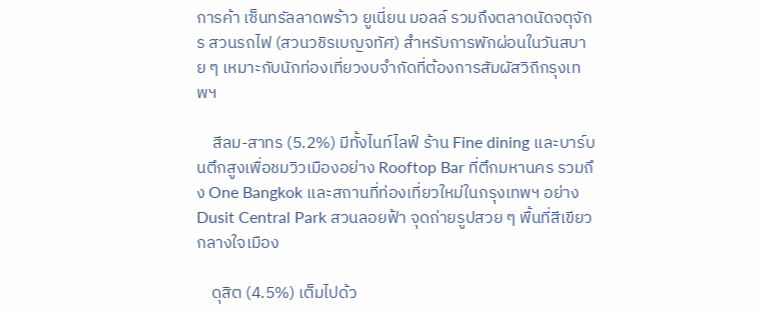การค้า เซ็นทรัลลาดพร้าว ยูเนี่ยน มอลล์ รวมถึงตลาดนัดจตุจักร สวนรถไฟ (สวนวชิรเบญจทัศ) สำหรับการพักผ่อนในวันสบาย ๆ เหมาะกับนักท่องเที่ยวงบจำกัดที่ต้องการสัมผัสวิถีกรุงเทพฯ

    สีลม-สาทร (5.2%) มีทั้งไนท์ไลฟ์ ร้าน Fine dining และบาร์บนตึกสูงเพื่อชมวิวเมืองอย่าง Rooftop Bar ที่ตึกมหานคร รวมถึง One Bangkok และสถานที่ท่องเที่ยวใหม่ในกรุงเทพฯ อย่าง Dusit Central Park สวนลอยฟ้า จุดถ่ายรูปสวย ๆ พื้นที่สีเขียวกลางใจเมือง

    ดุสิต (4.5%) เต็มไปด้ว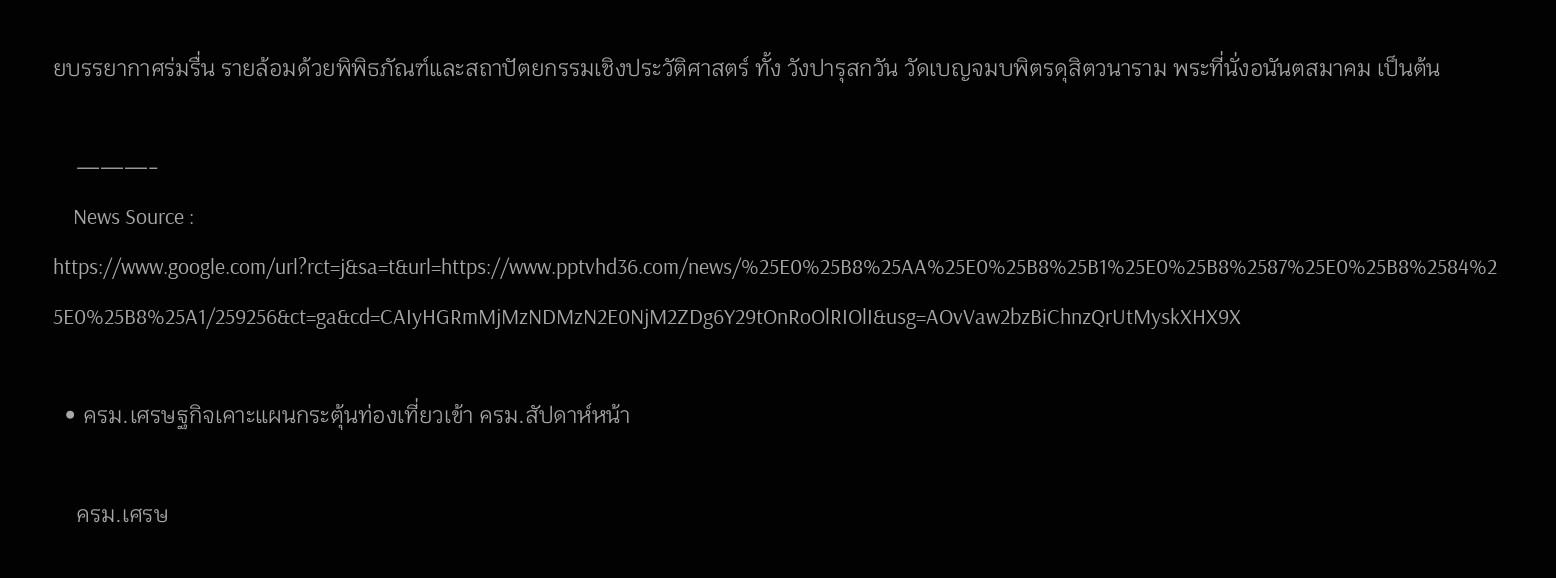ยบรรยากาศร่มรื่น รายล้อมด้วยพิพิธภัณฑ์และสถาปัตยกรรมเชิงประวัติศาสตร์ ทั้ง วังปารุสกวัน วัดเบญจมบพิตรดุสิตวนาราม พระที่นั่งอนันตสมาคม เป็นต้น

    ———-
    News Source : https://www.google.com/url?rct=j&sa=t&url=https://www.pptvhd36.com/news/%25E0%25B8%25AA%25E0%25B8%25B1%25E0%25B8%2587%25E0%25B8%2584%25E0%25B8%25A1/259256&ct=ga&cd=CAIyHGRmMjMzNDMzN2E0NjM2ZDg6Y29tOnRoOlRIOlI&usg=AOvVaw2bzBiChnzQrUtMyskXHX9X

  • ครม.เศรษฐกิจเคาะแผนกระตุ้นท่องเที่ยวเข้า ครม.สัปดาห์หน้า

    ครม.เศรษ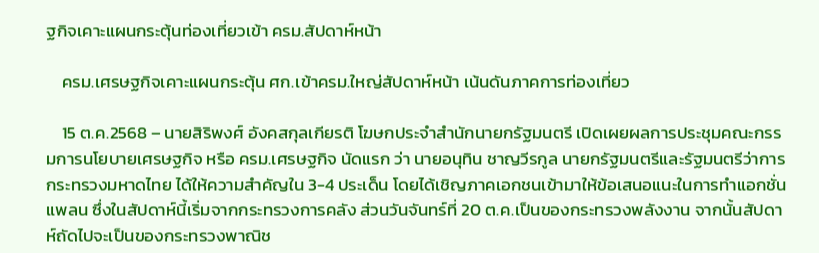ฐกิจเคาะแผนกระตุ้นท่องเที่ยวเข้า ครม.สัปดาห์หน้า

    ครม.เศรษฐกิจเคาะแผนกระตุ้น ศก.เข้าครม.ใหญ่สัปดาห์หน้า เน้นดันภาคการท่องเที่ยว

    15 ต.ค.2568 – นายสิริพงศ์ อังคสกุลเกียรติ โฆษกประจำสำนักนายกรัฐมนตรี เปิดเผยผลการประชุมคณะกรรมการนโยบายเศรษฐกิจ หรือ ครม.เศรษฐกิจ นัดแรก ว่า นายอนุทิน ชาญวีรกูล นายกรัฐมนตรีและรัฐมนตรีว่าการกระทรวงมหาดไทย ได้ให้ความสำคัญใน 3-4 ประเด็น โดยได้เชิญภาคเอกชนเข้ามาให้ข้อเสนอแนะในการทำแอกชั่นแพลน ซึ่งในสัปดาห์นี้เริ่มจากกระทรวงการคลัง ส่วนวันจันทร์ที่ 20 ต.ค.เป็นของกระทรวงพลังงาน จากนั้นสัปดาห์ถัดไปจะเป็นของกระทรวงพาณิช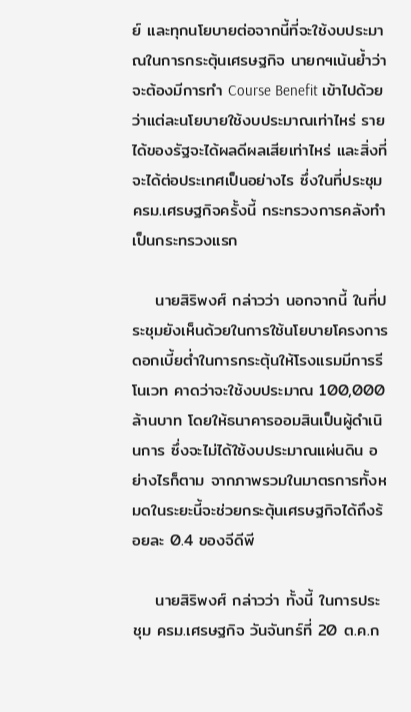ย์ และทุกนโยบายต่อจากนี้ที่จะใช้งบประมาณในการกระตุ้นเศรษฐกิจ นายกฯเน้นย้ำว่าจะต้องมีการทำ Course Benefit เข้าไปด้วยว่าแต่ละนโยบายใช้งบประมาณเท่าไหร่ รายได้ของรัฐจะได้ผลดีผลเสียเท่าไหร่ และสิ่งที่จะได้ต่อประเทศเป็นอย่างไร ซึ่งในที่ประชุม ครม.เศรษฐกิจครั้งนี้ กระทรวงการคลังทำเป็นกระทรวงแรก

    นายสิริพงศ์ กล่าวว่า นอกจากนี้ ในที่ประชุมยังเห็นด้วยในการใช้นโยบายโครงการดอกเบี้ยต่ำในการกระตุ้นให้โรงแรมมีการรีโนเวท คาดว่าจะใช้งบประมาณ 100,000 ล้านบาท โดยให้ธนาคารออมสินเป็นผู้ดำเนินการ ซึ่งจะไม่ได้ใช้งบประมาณแผ่นดิน อย่างไรก็ตาม จากภาพรวมในมาตรการทั้งหมดในระยะนี้จะช่วยกระตุ้นเศรษฐกิจได้ถึงร้อยละ 0.4 ของจีดีพี

    นายสิริพงศ์ กล่าวว่า ทั้งนี้ ในการประชุม ครม.เศรษฐกิจ วันจันทร์ที่ 20 ต.ค.ก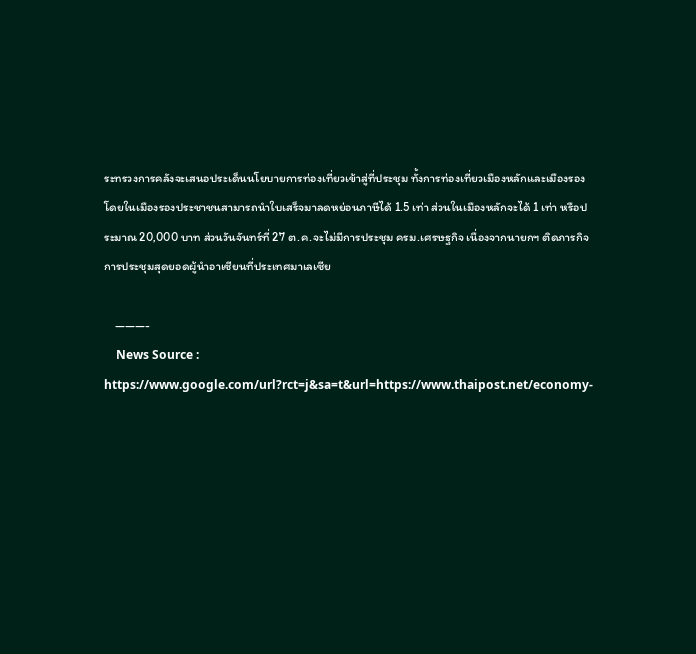ระทรวงการคลังจะเสนอประเด็นนโยบายการท่องเที่ยวเข้าสู่ที่ประชุม ทั้งการท่องเที่ยวเมืองหลักและเมืองรอง โดยในเมืองรองประชาชนสามารถนำใบเสร็จมาลดหย่อนภาษีได้ 1.5 เท่า ส่วนในเมืองหลักจะได้ 1 เท่า หรือประมาณ 20,000 บาท ส่วนวันจันทร์ที่ 27 ต.ค.จะไม่มีการประชุม ครม.เศรษฐกิจ เนื่องจากนายกฯ ติดภารกิจการประชุมสุดยอดผู้นำอาเซียนที่ประเทศมาเลเซีย

    ———-
    News Source : https://www.google.com/url?rct=j&sa=t&url=https://www.thaipost.net/economy-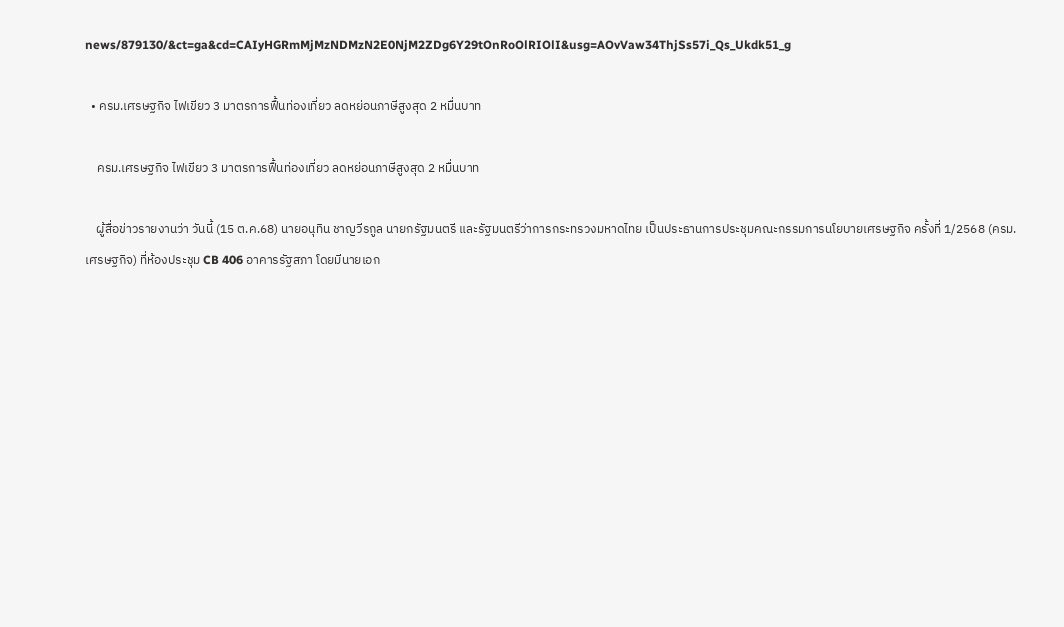news/879130/&ct=ga&cd=CAIyHGRmMjMzNDMzN2E0NjM2ZDg6Y29tOnRoOlRIOlI&usg=AOvVaw34ThjSs57i_Qs_Ukdk51_g

  • ครม.เศรษฐกิจ ไฟเขียว 3 มาตรการฟื้นท่องเที่ยว ลดหย่อนภาษีสูงสุด 2 หมื่นบาท

    ครม.เศรษฐกิจ ไฟเขียว 3 มาตรการฟื้นท่องเที่ยว ลดหย่อนภาษีสูงสุด 2 หมื่นบาท

    ผู้สื่อข่าวรายงานว่า วันนี้ (15 ต.ค.68) นายอนุทิน ชาญวีรกูล นายกรัฐมนตรี และรัฐมนตรีว่าการกระทรวงมหาดไทย เป็นประธานการประชุมคณะกรรมการนโยบายเศรษฐกิจ ครั้งที่ 1/2568 (ครม.เศรษฐกิจ) ที่ห้องประชุม CB 406 อาคารรัฐสภา โดยมีนายเอก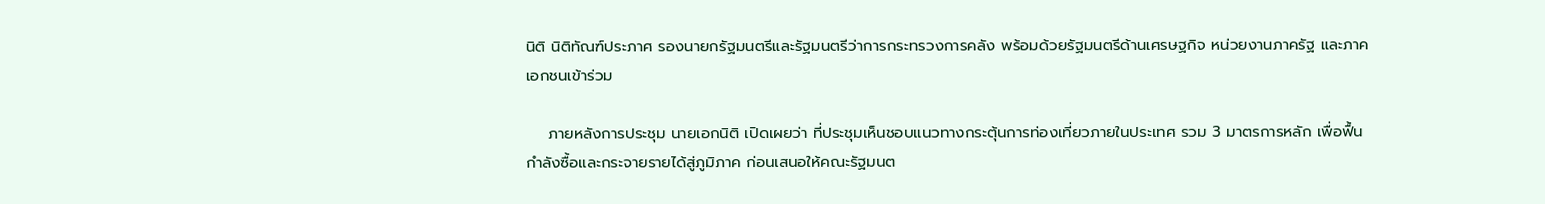นิติ นิติทัณฑ์ประภาศ รองนายกรัฐมนตรีและรัฐมนตรีว่าการกระทรวงการคลัง พร้อมด้วยรัฐมนตรีด้านเศรษฐกิจ หน่วยงานภาครัฐ และภาคเอกชนเข้าร่วม

    ภายหลังการประชุม นายเอกนิติ เปิดเผยว่า ที่ประชุมเห็นชอบแนวทางกระตุ้นการท่องเที่ยวภายในประเทศ รวม 3 มาตรการหลัก เพื่อฟื้นกำลังซื้อและกระจายรายได้สู่ภูมิภาค ก่อนเสนอให้คณะรัฐมนต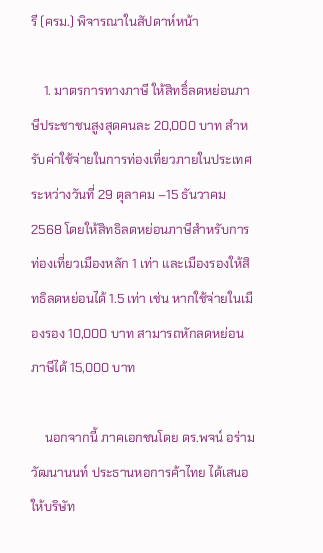รี (ครม.) พิจารณาในสัปดาห์หน้า

    1. มาตรการทางภาษี ให้สิทธิ์ลดหย่อนภาษีประชาชนสูงสุดคนละ 20,000 บาท สำหรับค่าใช้จ่ายในการท่องเที่ยวภายในประเทศ ระหว่างวันที่ 29 ตุลาคม –15 ธันวาคม 2568 โดยให้สิทธิลดหย่อนภาษีสำหรับการท่องเที่ยวเมืองหลัก 1 เท่า และเมืองรองให้สิทธิลดหย่อนได้ 1.5 เท่า เช่น หากใช้จ่ายในเมืองรอง 10,000 บาท สามารถหักลดหย่อนภาษีได้ 15,000 บาท

    นอกจากนี้ ภาคเอกชนโดย ดร.พจน์ อร่ามวัฒนานนท์ ประธานหอการค้าไทย ได้เสนอให้บริษัท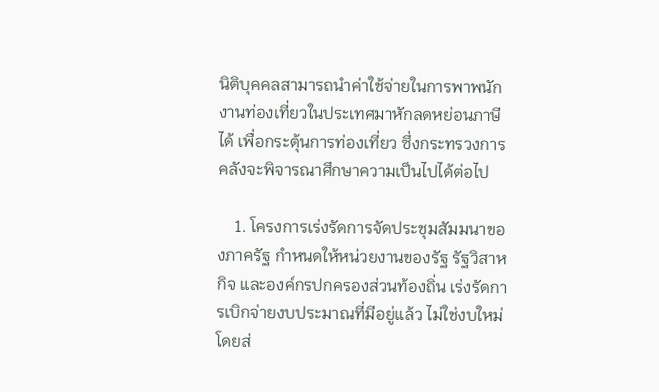นิติบุคคลสามารถนำค่าใช้จ่ายในการพาพนักงานท่องเที่ยวในประเทศมาหักลดหย่อนภาษีได้ เพื่อกระตุ้นการท่องเที่ยว ซึ่งกระทรวงการคลังจะพิจารณาศึกษาความเป็นไปได้ต่อไป

    1. โครงการเร่งรัดการจัดประชุมสัมมนาของภาครัฐ กำหนดให้หน่วยงานของรัฐ รัฐวิสาหกิจ และองค์กรปกครองส่วนท้องถิ่น เร่งรัดการเบิกจ่ายงบประมาณที่มีอยู่แล้ว ไม่ใช่งบใหม่ โดยส่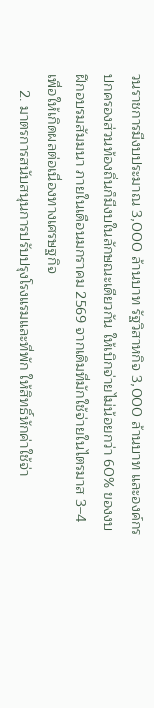วนราชการมีงบประมาณ 3,000 ล้านบาท รัฐวิสาหกิจ 3,000 ล้านบาท และองค์กรปกครองส่วนท้องถิ่นก็มีงบในลักษณะเดียวกัน ให้เบิกจ่ายไม่น้อยกว่า 60% ของงบฝึกอบรมสัมมนา ภายในเดือนมกราคม 2569 จากเดิมที่มักใช้จ่ายในไตรมาส 3–4 เพื่อให้เกิดผลต่อเนื่องทางเศรษฐกิจ
    2. มาตรการสนับสนุนการปรับปรุงโรงแรมและที่พัก ให้สิทธิ์หักค่าใช้จ่า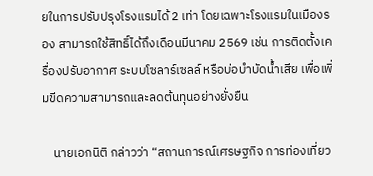ยในการปรับปรุงโรงแรมได้ 2 เท่า โดยเฉพาะโรงแรมในเมืองรอง สามารถใช้สิทธิ์ได้ถึงเดือนมีนาคม 2569 เช่น การติดตั้งเครื่องปรับอากาศ ระบบโซลาร์เซลล์ หรือบ่อบำบัดน้ำเสีย เพื่อเพิ่มขีดความสามารถและลดต้นทุนอย่างยั่งยืน

    นายเอกนิติ กล่าวว่า “สถานการณ์เศรษฐกิจ การท่องเที่ยว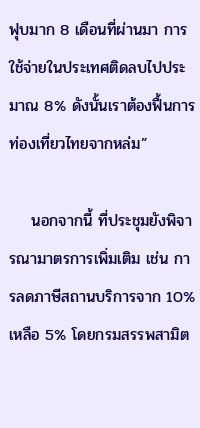ฟุบมาก 8 เดือนที่ผ่านมา การใช้จ่ายในประเทศติดลบไปประมาณ 8% ดังนั้นเราต้องฟื้นการท่องเที่ยวไทยจากหล่ม”

    นอกจากนี้ ที่ประชุมยังพิจารณามาตรการเพิ่มเติม เช่น การลดภาษีสถานบริการจาก 10% เหลือ 5% โดยกรมสรรพสามิต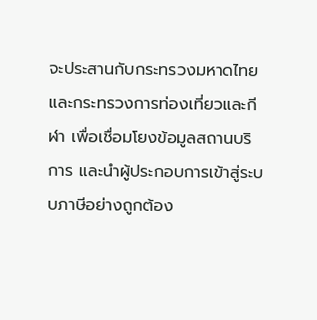จะประสานกับกระทรวงมหาดไทย และกระทรวงการท่องเที่ยวและกีฬา เพื่อเชื่อมโยงข้อมูลสถานบริการ และนำผู้ประกอบการเข้าสู่ระบบภาษีอย่างถูกต้อง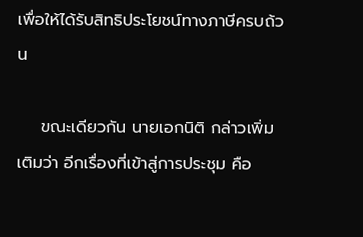เพื่อให้ได้รับสิทธิประโยชน์ทางภาษีครบถ้วน

    ขณะเดียวกัน นายเอกนิติ กล่าวเพิ่มเติมว่า อีกเรื่องที่เข้าสู่การประชุม คือ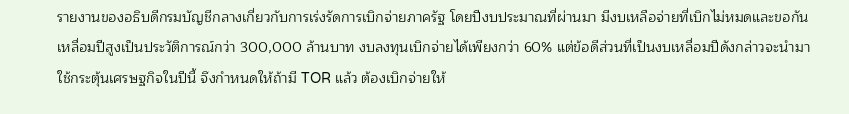รายงานของอธิบดีกรมบัญชีกลางเกี่ยวกับการเร่งรัดการเบิกจ่ายภาครัฐ โดยปีงบประมาณที่ผ่านมา มีงบเหลือจ่ายที่เบิกไม่หมดและขอกันเหลื่อมปีสูงเป็นประวัติการณ์กว่า 300,000 ล้านบาท งบลงทุนเบิกจ่ายได้เพียงกว่า 60% แต่ข้อดีส่วนที่เป็นงบเหลื่อมปีดังกล่าวจะนำมาใช้กระตุ้นเศรษฐกิจในปีนี้ จึงกำหนดให้ถ้ามี TOR แล้ว ต้องเบิกจ่ายให้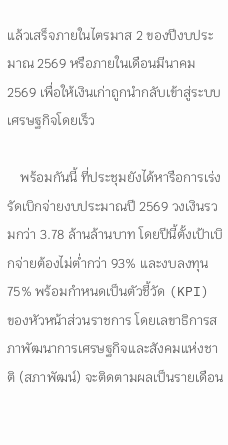แล้วเสร็จภายในไตรมาส 2 ของปีงบประมาณ 2569 หรือภายในเดือนมีนาคม 2569 เพื่อให้เงินเก่าถูกนำกลับเข้าสู่ระบบเศรษฐกิจโดยเร็ว

    พร้อมกันนี้ ที่ประชุมยังได้หารือการเร่งรัดเบิกจ่ายงบประมาณปี 2569 วงเงินรวมกว่า 3.78 ล้านล้านบาท โดยปีนี้ตั้งเป้าเบิกจ่ายต้องไม่ต่ำกว่า 93% และงบลงทุน 75% พร้อมกำหนดเป็นตัวชี้วัด (KPI) ของหัวหน้าส่วนราชการ โดยเลขาธิการสภาพัฒนาการเศรษฐกิจและสังคมแห่งชาติ (สภาพัฒน์) จะติดตามผลเป็นรายเดือน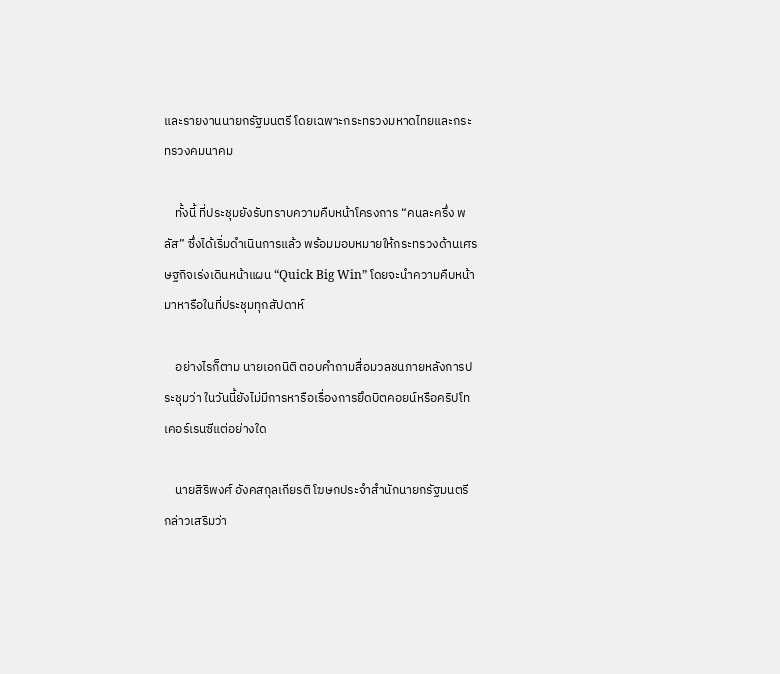และรายงานนายกรัฐมนตรี โดยเฉพาะกระทรวงมหาดไทยและกระทรวงคมนาคม

    ทั้งนี้ ที่ประชุมยังรับทราบความคืบหน้าโครงการ “คนละครึ่ง พลัส” ซึ่งได้เริ่มดำเนินการแล้ว พร้อมมอบหมายให้กระทรวงด้านเศรษฐกิจเร่งเดินหน้าแผน “Quick Big Win” โดยจะนำความคืบหน้ามาหารือในที่ประชุมทุกสัปดาห์

    อย่างไรก็ตาม นายเอกนิติ ตอบคำถามสื่อมวลชนภายหลังการประชุมว่า ในวันนี้ยังไม่มีการหารือเรื่องการยึดบิตคอยน์หรือคริปโทเคอร์เรนซีแต่อย่างใด

    นายสิริพงศ์ อังคสกุลเกียรติ โฆษกประจำสำนักนายกรัฐมนตรี กล่าวเสริมว่า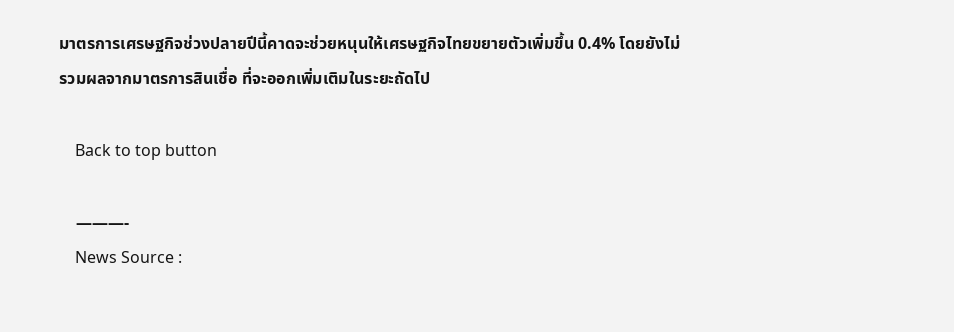มาตรการเศรษฐกิจช่วงปลายปีนี้คาดจะช่วยหนุนให้เศรษฐกิจไทยขยายตัวเพิ่มขึ้น 0.4% โดยยังไม่รวมผลจากมาตรการสินเชื่อ ที่จะออกเพิ่มเติมในระยะถัดไป

    Back to top button

    ———-
    News Source :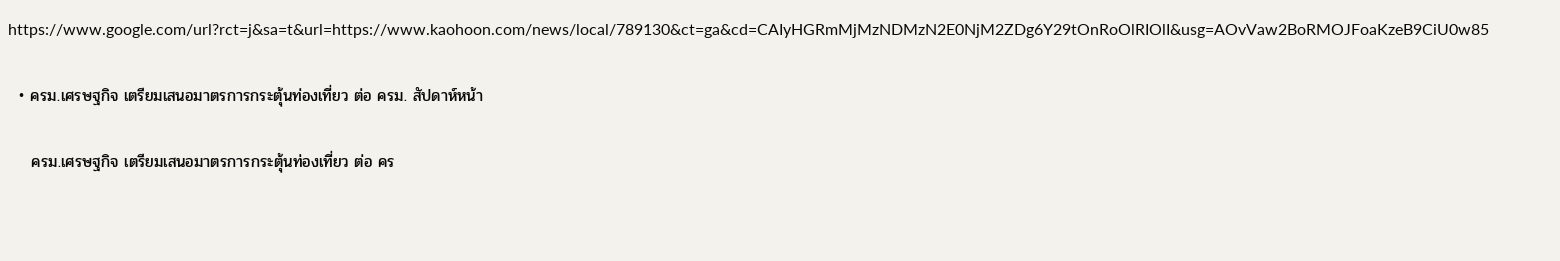https://www.google.com/url?rct=j&sa=t&url=https://www.kaohoon.com/news/local/789130&ct=ga&cd=CAIyHGRmMjMzNDMzN2E0NjM2ZDg6Y29tOnRoOlRIOlI&usg=AOvVaw2BoRMOJFoaKzeB9CiU0w85

  • ครม.เศรษฐกิจ เตรียมเสนอมาตรการกระตุ้นท่องเที่ยว ต่อ ครม. สัปดาห์หน้า

    ครม.เศรษฐกิจ เตรียมเสนอมาตรการกระตุ้นท่องเที่ยว ต่อ คร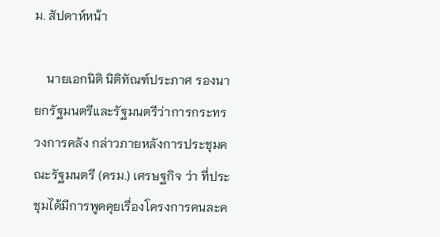ม. สัปดาห์หน้า

    นายเอกนิติ นิติทัณฑ์ประภาศ รองนายกรัฐมนตรีและรัฐมนตรีว่าการกระทรวงการคลัง กล่าวภายหลังการประชุมคณะรัฐมนตรี (ครม.) เศรษฐกิจ ว่า ที่ประชุมได้มีการพูดคุยเรื่องโครงการคนละค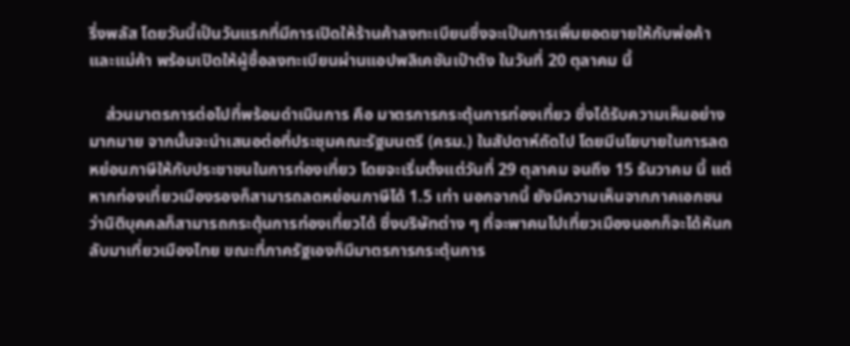รึ่งพลัส โดยวันนี้เป็นวันแรกที่มีการเปิดให้ร้านค้าลงทะเบียนซึ่งจะเป็นการเพิ่มยอดขายให้กับพ่อค้าและแม่ค้า พร้อมเปิดให้ผู้ซื้อลงทะเบียนผ่านแอปพลิเคชันเป๋าตัง ในวันที่ 20 ตุลาคม นี้

    ส่วนมาตรการต่อไปที่พร้อมดำเนินการ คือ มาตรการกระตุ้นการท่องเที่ยว ซึ่งได้รับความเห็นอย่างมากมาย จากนั้นจะนำเสนอต่อที่ประชุมคณะรัฐมนตรี (ครม.) ในสัปดาห์ถัดไป โดยมีนโยบายในการลดหย่อนภาษีให้กับประชาชนในการท่องเที่ยว โดยจะเริ่มตั้งแต่วันที่ 29 ตุลาคม จนถึง 15 ธันวาคม นี้ แต่หากท่องเที่ยวเมืองรองก็สามารถลดหย่อนภาษีได้ 1.5 เท่า นอกจากนี้ ยังมีความเห็นจากภาคเอกชนว่านิติบุคคลก็สามารถกระตุ้นการท่องเที่ยวได้ ซึ่งบริษัทต่าง ๆ ที่จะพาคนไปเที่ยวเมืองนอกก็จะได้หันกลับมาเที่ยวเมืองไทย ขณะที่ภาครัฐเองก็มีมาตรการกระตุ้นการ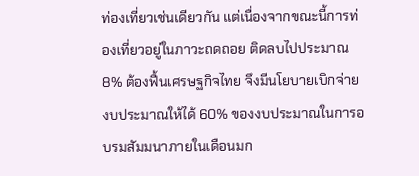ท่องเที่ยวเช่นเดียวกัน แต่เนื่องจากขณะนี้การท่องเที่ยวอยู่ในภาวะถดถอย ติดลบไปประมาณ 8% ต้องฟื้นเศรษฐกิจไทย จึงมีนโยบายเบิกจ่ายงบประมาณให้ได้ 60% ของงบประมาณในการอบรมสัมมนาภายในเดือนมก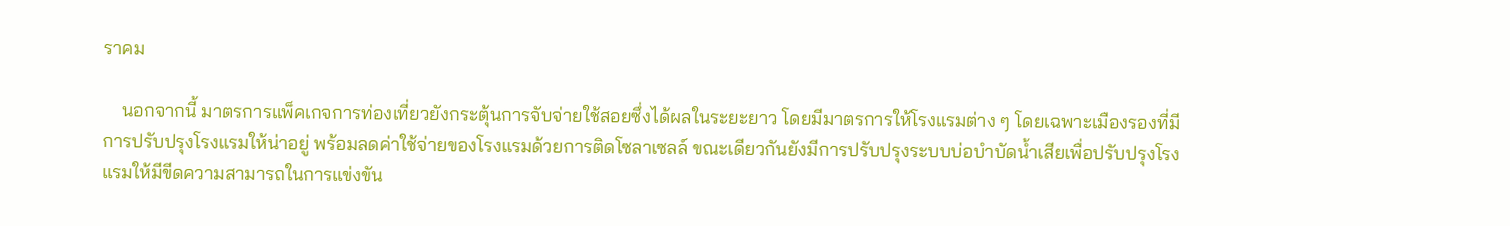ราคม

    นอกจากนี้ มาตรการแพ็คเกจการท่องเที่ยวยังกระตุ้นการจับจ่ายใช้สอยซึ่งได้ผลในระยะยาว โดยมีมาตรการให้โรงแรมต่าง ๆ โดยเฉพาะเมืองรองที่มีการปรับปรุงโรงแรมให้น่าอยู่ พร้อมลดค่าใช้จ่ายของโรงแรมด้วยการติดโซลาเซลล์ ขณะเดียวกันยังมีการปรับปรุงระบบบ่อบำบัดน้ำเสียเพื่อปรับปรุงโรงแรมให้มีขีดความสามารถในการแข่งขัน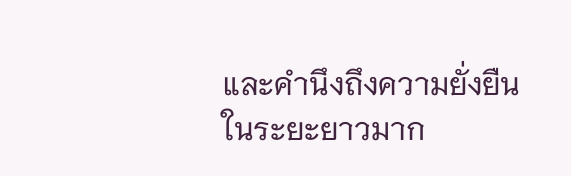และคำนึงถึงความยั่งยืนในระยะยาวมาก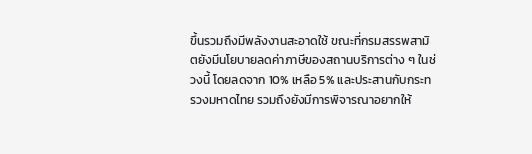ขึ้นรวมถึงมีพลังงานสะอาดใช้ ขณะที่กรมสรรพสามิตยังมีนโยบายลดค่าภาษีของสถานบริการต่าง ๆ ในช่วงนี้ โดยลดจาก 10% เหลือ 5% และประสานกับกระทรวงมหาดไทย รวมถึงยังมีการพิจารณาอยากให้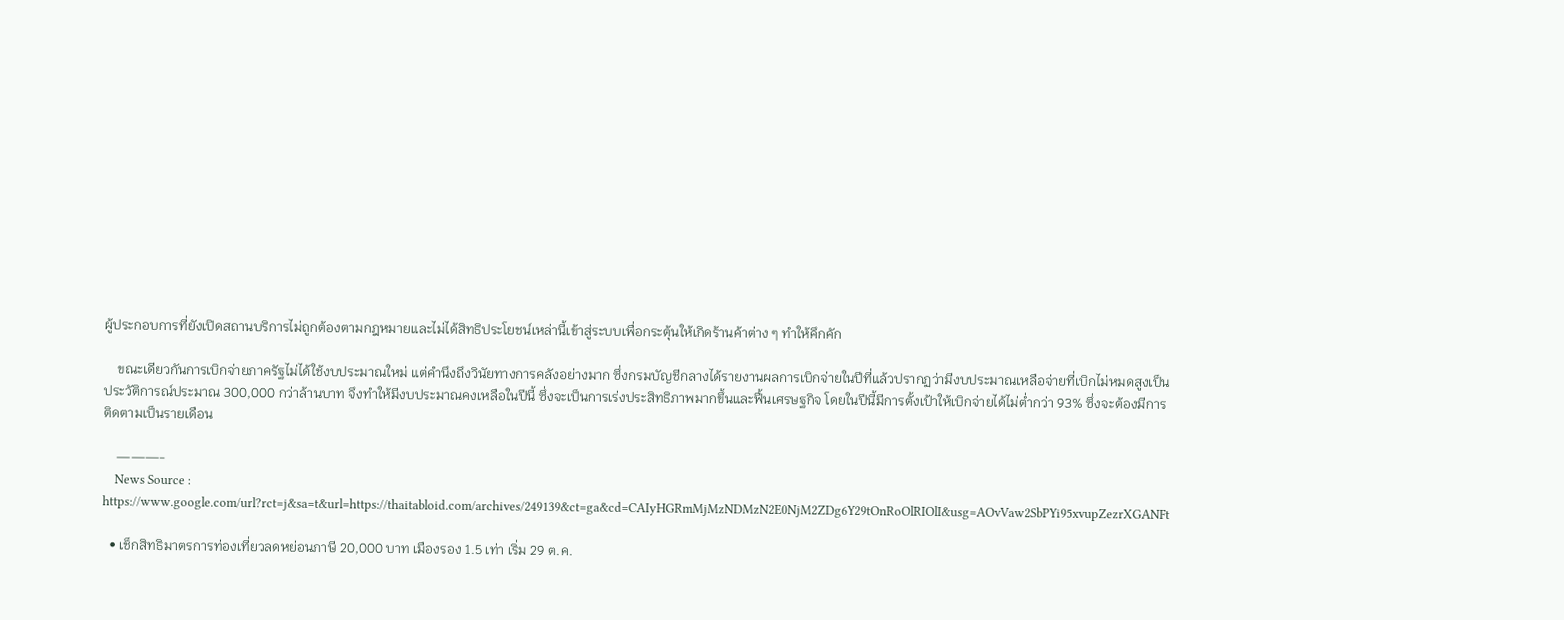ผู้ประกอบการที่ยังเปิดสถานบริการไม่ถูกต้องตามกฎหมายและไม่ได้สิทธิประโยชน์เหล่านี้เข้าสู่ระบบเพื่อกระตุ้นให้เกิดร้านค้าต่าง ๆ ทำให้คึกคัก

    ขณะเดียวกันการเบิกจ่ายภาครัฐไม่ได้ใช้งบประมาณใหม่ แต่คำนึงถึงวินัยทางการคลังอย่างมาก ซึ่งกรมบัญชีกลางได้รายงานผลการเบิกจ่ายในปีที่แล้วปรากฏว่ามีงบประมาณเหลือจ่ายที่เบิกไม่หมดสูงเป็นประวัติการณ์ประมาณ 300,000 กว่าล้านบาท จึงทำให้มีงบประมาณคงเหลือในปีนี้ ซึ่งจะเป็นการเร่งประสิทธิภาพมากขึ้นและฟื้นเศรษฐกิจ โดยในปีนี้มีการตั้งเป้าให้เบิกจ่ายได้ไม่ต่ำกว่า 93% ซึ่งจะต้องมีการติดตามเป็นรายเดือน

    ———-
    News Source : https://www.google.com/url?rct=j&sa=t&url=https://thaitabloid.com/archives/249139&ct=ga&cd=CAIyHGRmMjMzNDMzN2E0NjM2ZDg6Y29tOnRoOlRIOlI&usg=AOvVaw2SbPYi95xvupZezrXGANFt

  • เช็กสิทธิมาตรการท่องเที่ยวลดหย่อนภาษี 20,000 บาท เมืองรอง 1.5 เท่า เริ่ม 29 ต.ค.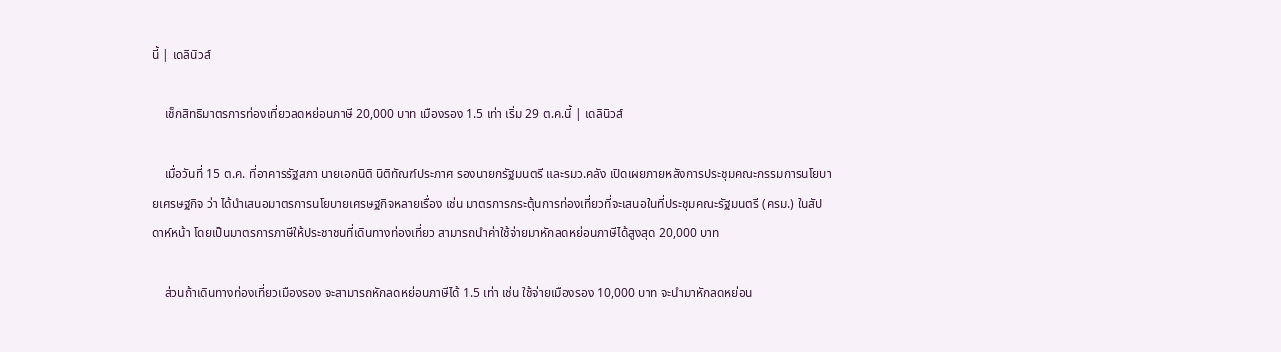นี้ | เดลินิวส์

    เช็กสิทธิมาตรการท่องเที่ยวลดหย่อนภาษี 20,000 บาท เมืองรอง 1.5 เท่า เริ่ม 29 ต.ค.นี้ | เดลินิวส์

    เมื่อวันที่ 15 ต.ค. ที่อาคารรัฐสภา นายเอกนิติ นิติทัณฑ์ประภาศ รองนายกรัฐมนตรี และรมว.คลัง เปิดเผยภายหลังการประชุมคณะกรรมการนโยบายเศรษฐกิจ ว่า ได้นำเสนอมาตรการนโยบายเศรษฐกิจหลายเรื่อง เช่น มาตรการกระตุ้นการท่องเที่ยวที่จะเสนอในที่ประชุมคณะรัฐมนตรี (ครม.) ในสัปดาห์หน้า โดยเป็นมาตรการภาษีให้ประชาชนที่เดินทางท่องเที่ยว สามารถนำค่าใช้จ่ายมาหักลดหย่อนภาษีได้สูงสุด 20,000 บาท

    ส่วนถ้าเดินทางท่องเที่ยวเมืองรอง จะสามารถหักลดหย่อนภาษีได้ 1.5 เท่า เช่น ใช้จ่ายเมืองรอง 10,000 บาท จะนำมาหักลดหย่อน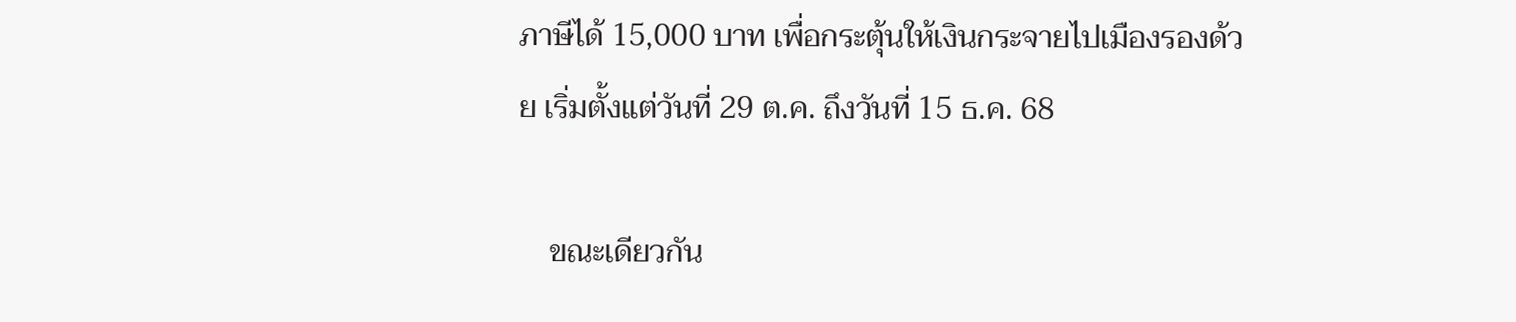ภาษีได้ 15,000 บาท เพื่อกระตุ้นให้เงินกระจายไปเมืองรองด้วย เริ่มตั้งแต่วันที่ 29 ต.ค. ถึงวันที่ 15 ธ.ค. 68

    ขณะเดียวกัน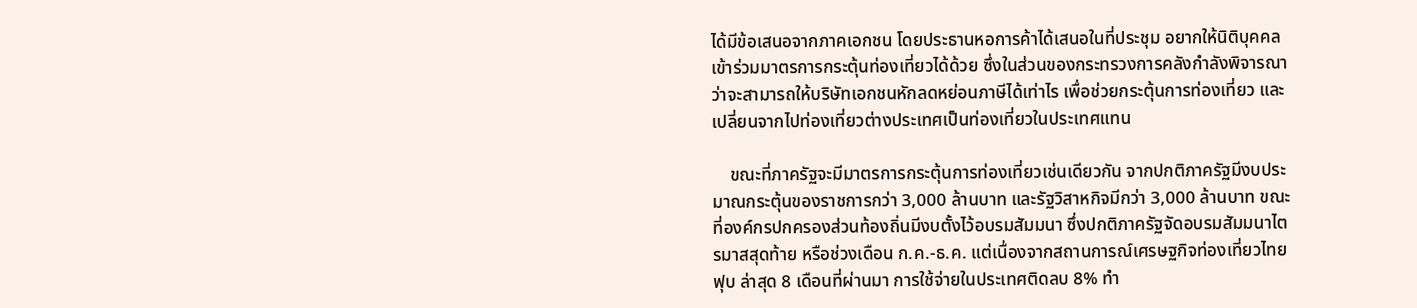ได้มีข้อเสนอจากภาคเอกชน โดยประธานหอการค้าได้เสนอในที่ประชุม อยากให้นิติบุคคลเข้าร่วมมาตรการกระตุ้นท่องเที่ยวได้ด้วย ซึ่งในส่วนของกระทรวงการคลังกำลังพิจารณาว่าจะสามารถให้บริษัทเอกชนหักลดหย่อนภาษีได้เท่าไร เพื่อช่วยกระตุ้นการท่องเที่ยว และเปลี่ยนจากไปท่องเที่ยวต่างประเทศเป็นท่องเที่ยวในประเทศแทน

    ขณะที่ภาครัฐจะมีมาตรการกระตุ้นการท่องเที่ยวเช่นเดียวกัน จากปกติภาครัฐมีงบประมาณกระตุ้นของราชการกว่า 3,000 ล้านบาท และรัฐวิสาหกิจมีกว่า 3,000 ล้านบาท ขณะที่องค์กรปกครองส่วนท้องถิ่นมีงบตั้งไว้อบรมสัมมนา ซึ่งปกติภาครัฐจัดอบรมสัมมนาไตรมาสสุดท้าย หรือช่วงเดือน ก.ค.-ธ.ค. แต่เนื่องจากสถานการณ์เศรษฐกิจท่องเที่ยวไทยฟุบ ล่าสุด 8 เดือนที่ผ่านมา การใช้จ่ายในประเทศติดลบ 8% ทำ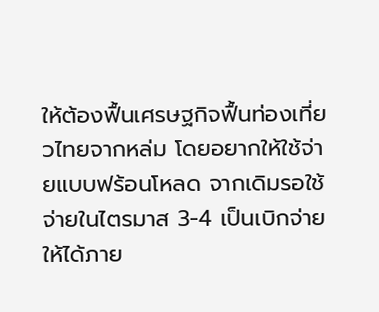ให้ต้องฟื้นเศรษฐกิจฟื้นท่องเที่ยวไทยจากหล่ม โดยอยากให้ใช้จ่ายแบบฟร้อนโหลด จากเดิมรอใช้จ่ายในไตรมาส 3-4 เป็นเบิกจ่ายให้ได้ภาย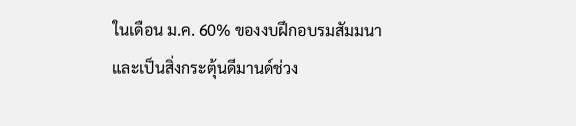ในเดือน ม.ค. 60% ของงบฝึกอบรมสัมมนา และเป็นสิ่งกระตุ้นดีมานด์ช่วง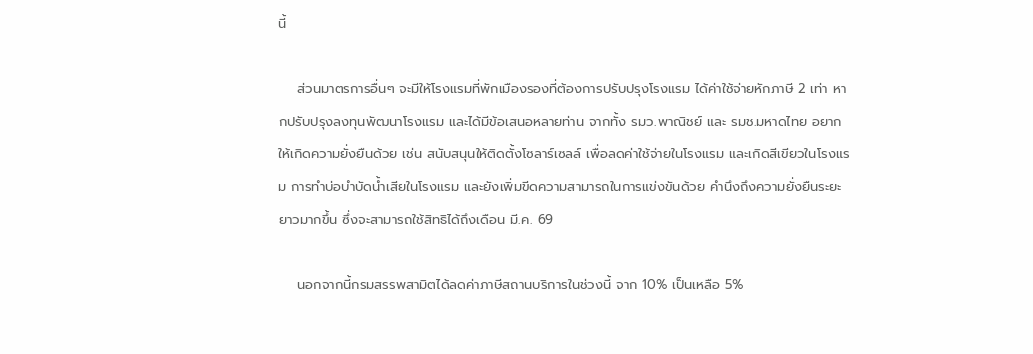นี้

    ส่วนมาตรการอื่นๆ จะมีให้โรงแรมที่พักเมืองรองที่ต้องการปรับปรุงโรงแรม ได้ค่าใช้จ่ายหักภาษี 2 เท่า หากปรับปรุงลงทุนพัฒนาโรงแรม และได้มีข้อเสนอหลายท่าน จากทั้ง รมว.พาณิชย์ และ รมช.มหาดไทย อยากให้เกิดความยั่งยืนด้วย เช่น สนับสนุนให้ติดตั้งโซลาร์เซลล์ เพื่อลดค่าใช้จ่ายในโรงแรม และเกิดสีเขียวในโรงแรม การทำบ่อบำบัดน้ำเสียในโรงแรม และยังเพิ่มขีดความสามารถในการแข่งขันด้วย คำนึงถึงความยั่งยืนระยะยาวมากขึ้น ซึ่งจะสามารถใช้สิทธิได้ถึงเดือน มี.ค. 69

    นอกจากนี้กรมสรรพสามิตได้ลดค่าภาษีสถานบริการในช่วงนี้ จาก 10% เป็นเหลือ 5%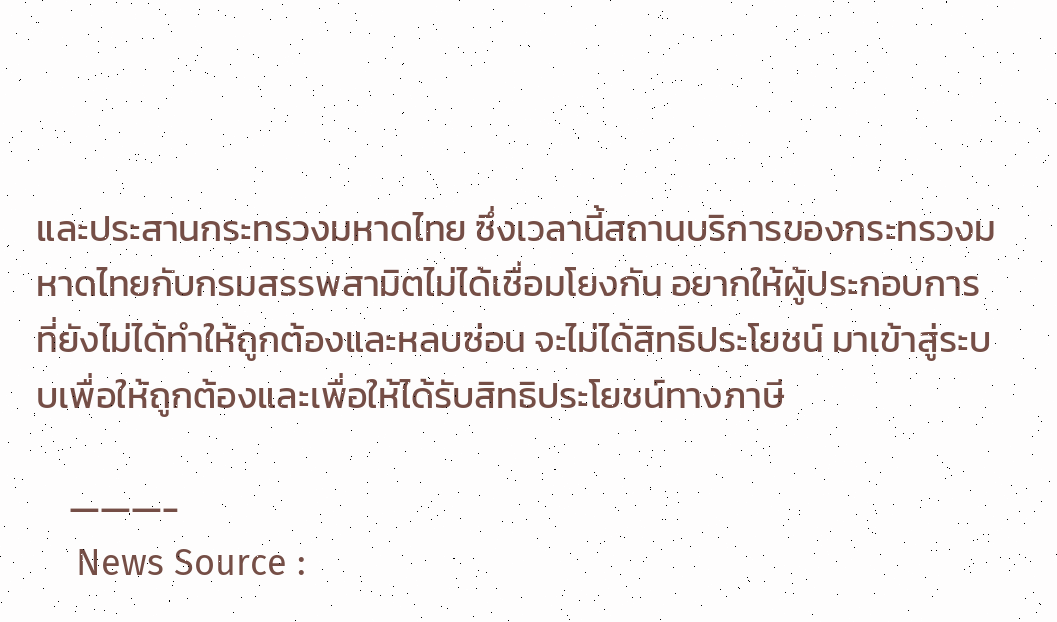และประสานกระทรวงมหาดไทย ซึ่งเวลานี้สถานบริการของกระทรวงมหาดไทยกับกรมสรรพสามิตไม่ได้เชื่อมโยงกัน อยากให้ผู้ประกอบการที่ยังไม่ได้ทำให้ถูกต้องและหลบซ่อน จะไม่ได้สิทธิประโยชน์ มาเข้าสู่ระบบเพื่อให้ถูกต้องและเพื่อให้ได้รับสิทธิประโยชน์ทางภาษี

    ———-
    News Source :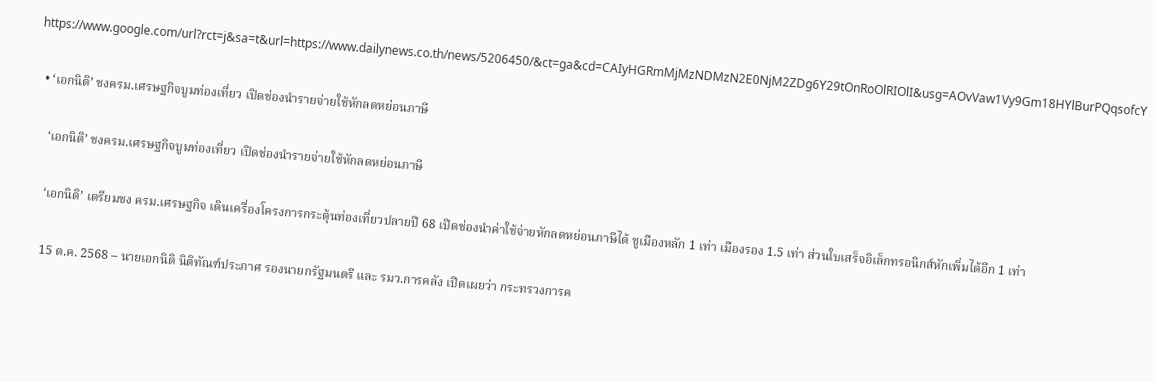https://www.google.com/url?rct=j&sa=t&url=https://www.dailynews.co.th/news/5206450/&ct=ga&cd=CAIyHGRmMjMzNDMzN2E0NjM2ZDg6Y29tOnRoOlRIOlI&usg=AOvVaw1Vy9Gm18HYlBurPQqsofcY

  • ‘เอกนิติ’ ชงครม.เศรษฐกิจบูมท่องเที่ยว เปิดช่องนำรายจ่ายใช้หักลดหย่อนภาษี

    ‘เอกนิติ’ ชงครม.เศรษฐกิจบูมท่องเที่ยว เปิดช่องนำรายจ่ายใช้หักลดหย่อนภาษี

    ‘เอกนิติ’ เตรียมชง ครม.เศรษฐกิจ เดินเครื่องโครงการกระตุ้นท่องเที่ยวปลายปี 68 เปิดช่องนำค่าใช้จ่ายหักลดหย่อนภาษีได้ ชูเมืองหลัก 1 เท่า เมืองรอง 1.5 เท่า ส่วนใบเสร็จอิเล็กทรอนิกส์หักเพิ่มได้อีก 1 เท่า

    15 ต.ค. 2568 – นายเอกนิติ นิติทัณฑ์ประภาศ รองนายกรัฐมนตรี และ รมว.การคลัง เปิดเผยว่า กระทรวงการค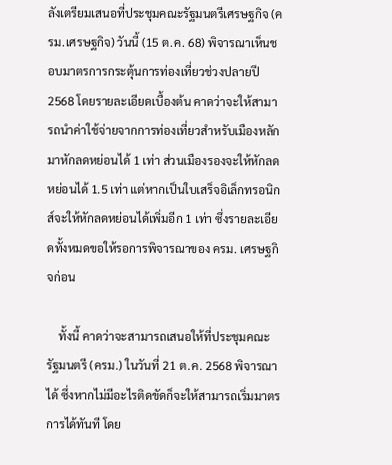ลังเตรียมเสนอที่ประชุมคณะรัฐมนตรีเศรษฐกิจ (ครม.เศรษฐกิจ) วันนี้ (15 ต.ค. 68) พิจารณาเห็นชอบมาตรการกระตุ้นการท่องเที่ยวช่วงปลายปี 2568 โดยรายละเอียดเบื้องต้น คาดว่าจะให้สามารถนำค่าใช้จ่ายจากการท่องเที่ยวสำหรับเมืองหลักมาหักลดหย่อนได้ 1 เท่า ส่วนเมืองรองจะให้หักลดหย่อนได้ 1.5 เท่า แต่หากเป็นใบเสร็จอิเล็กทรอนิกส์จะให้หักลดหย่อนได้เพิ่มอีก 1 เท่า ซึ่งรายละเอียดทั้งหมดขอให้รอการพิจารณาของ ครม. เศรษฐกิจก่อน

    ทั้งนี้ คาดว่าจะสามารถเสนอให้ที่ประชุมคณะรัฐมนตรี (ครม.) ในวันที่ 21 ต.ค. 2568 พิจารณาได้ ซึ่งหากไม่มีอะไรติดขัดก็จะให้สามารถเริ่มมาตรการได้ทันที โดย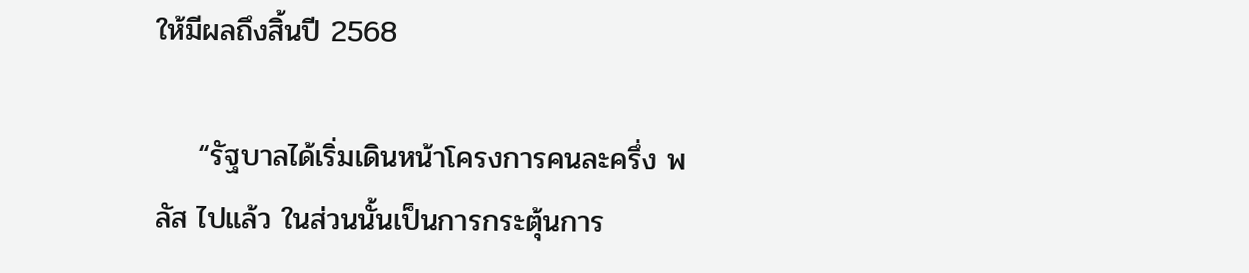ให้มีผลถึงสิ้นปี 2568

    “รัฐบาลได้เริ่มเดินหน้าโครงการคนละครึ่ง พลัส ไปแล้ว ในส่วนนั้นเป็นการกระตุ้นการ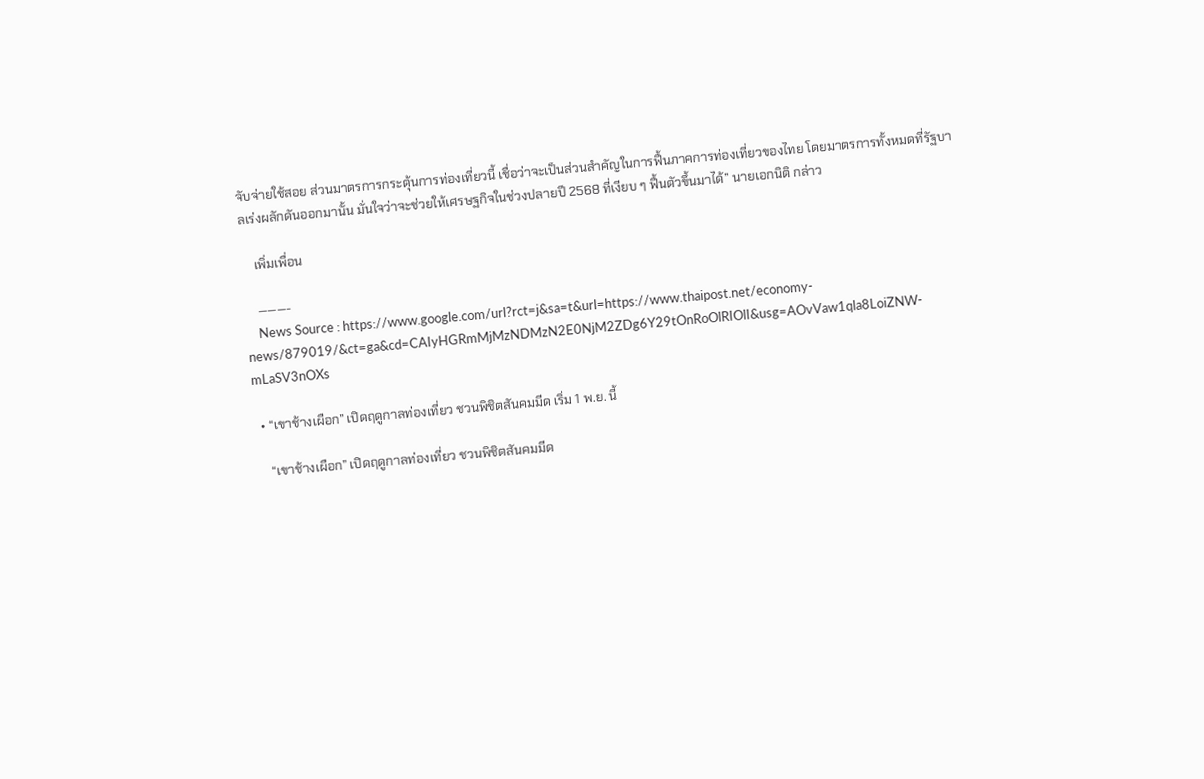จับจ่ายใช้สอย ส่วนมาตรการกระตุ้นการท่องเที่ยวนี้ เชื่อว่าจะเป็นส่วนสำคัญในการฟื้นภาคการท่องเที่ยวของไทย โดยมาตรการทั้งหมดที่รัฐบาลเร่งผลักดันออกมานั้น มั่นใจว่าจะช่วยให้เศรษฐกิจในช่วงปลายปี 2568 ที่เงียบ ๆ ฟื้นตัวขึ้นมาได้” นายเอกนิติ กล่าว

    เพิ่มเพื่อน

    ———-
    News Source : https://www.google.com/url?rct=j&sa=t&url=https://www.thaipost.net/economy-news/879019/&ct=ga&cd=CAIyHGRmMjMzNDMzN2E0NjM2ZDg6Y29tOnRoOlRIOlI&usg=AOvVaw1qla8LoiZNW-mLaSV3nOXs

  • “เขาช้างเผือก” เปิดฤดูกาลท่องเที่ยว ชวนพิชิตสันคมมีด เริ่ม 1 พ.ย. นี้

    “เขาช้างเผือก” เปิดฤดูกาลท่องเที่ยว ชวนพิชิตสันคมมีด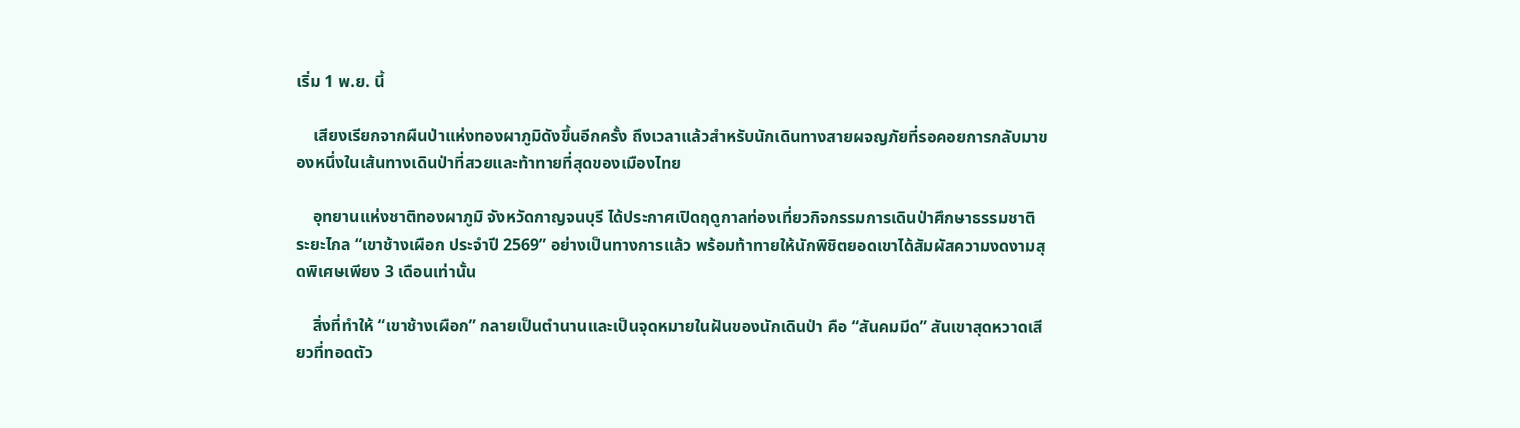เริ่ม 1 พ.ย. นี้

    เสียงเรียกจากผืนป่าแห่งทองผาภูมิดังขึ้นอีกครั้ง ถึงเวลาแล้วสำหรับนักเดินทางสายผจญภัยที่รอคอยการกลับมาของหนึ่งในเส้นทางเดินป่าที่สวยและท้าทายที่สุดของเมืองไทย

    อุทยานแห่งชาติทองผาภูมิ จังหวัดกาญจนบุรี ได้ประกาศเปิดฤดูกาลท่องเที่ยวกิจกรรมการเดินป่าศึกษาธรรมชาติระยะไกล “เขาช้างเผือก ประจำปี 2569” อย่างเป็นทางการแล้ว พร้อมท้าทายให้นักพิชิตยอดเขาได้สัมผัสความงดงามสุดพิเศษเพียง 3 เดือนเท่านั้น

    สิ่งที่ทำให้ “เขาช้างเผือก” กลายเป็นตำนานและเป็นจุดหมายในฝันของนักเดินป่า คือ “สันคมมีด” สันเขาสุดหวาดเสียวที่ทอดตัว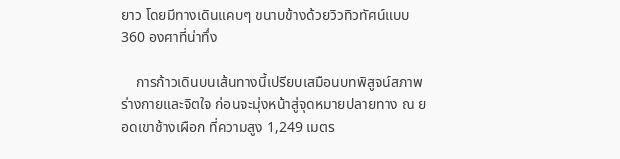ยาว โดยมีทางเดินแคบๆ ขนาบข้างด้วยวิวทิวทัศน์แบบ 360 องศาที่น่าทึ่ง

    การก้าวเดินบนเส้นทางนี้เปรียบเสมือนบทพิสูจน์สภาพร่างกายและจิตใจ ก่อนจะมุ่งหน้าสู่จุดหมายปลายทาง ณ ยอดเขาช้างเผือก ที่ความสูง 1,249 เมตร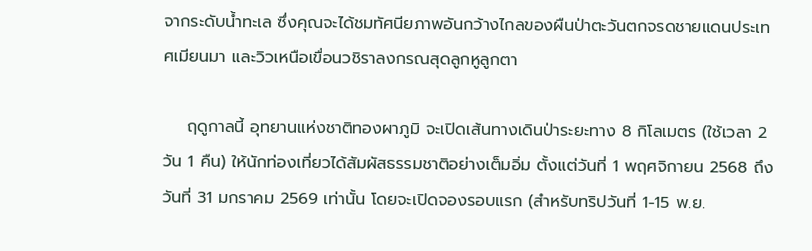จากระดับน้ำทะเล ซึ่งคุณจะได้ชมทัศนียภาพอันกว้างไกลของผืนป่าตะวันตกจรดชายแดนประเทศเมียนมา และวิวเหนือเขื่อนวชิราลงกรณสุดลูกหูลูกตา

    ฤดูกาลนี้ อุทยานแห่งชาติทองผาภูมิ จะเปิดเส้นทางเดินป่าระยะทาง 8 กิโลเมตร (ใช้เวลา 2 วัน 1 คืน) ให้นักท่องเที่ยวได้สัมผัสธรรมชาติอย่างเต็มอิ่ม ตั้งแต่วันที่ 1 พฤศจิกายน 2568 ถึงวันที่ 31 มกราคม 2569 เท่านั้น โดยจะเปิดจองรอบแรก (สำหรับทริปวันที่ 1-15 พ.ย.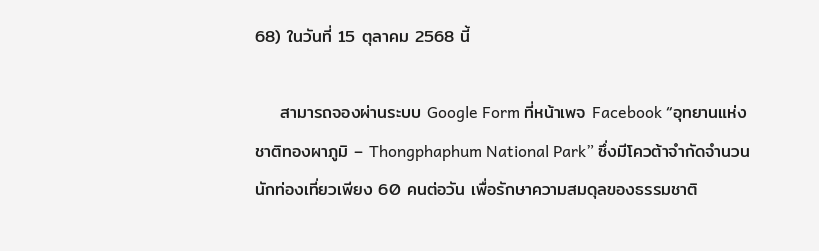68) ในวันที่ 15 ตุลาคม 2568 นี้

    สามารถจองผ่านระบบ Google Form ที่หน้าเพจ Facebook “อุทยานแห่งชาติทองผาภูมิ – Thongphaphum National Park” ซึ่งมีโควต้าจำกัดจำนวนนักท่องเที่ยวเพียง 60 คนต่อวัน เพื่อรักษาความสมดุลของธรรมชาติ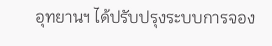อุทยานฯ ได้ปรับปรุงระบบการจอง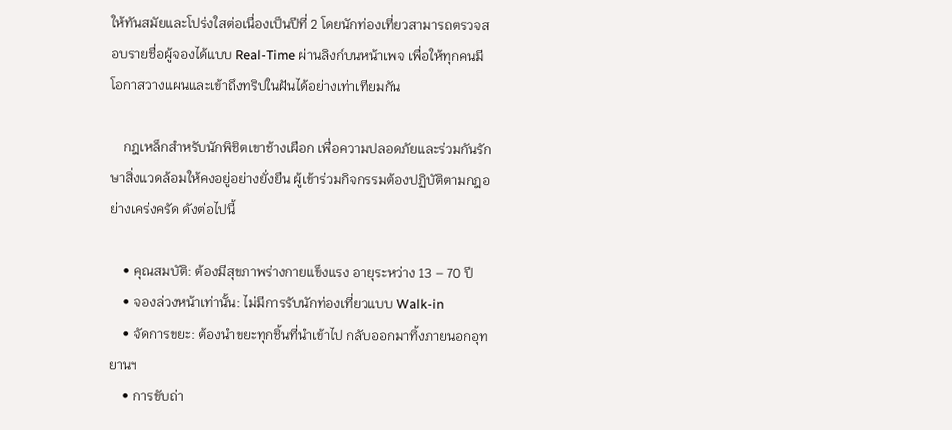ให้ทันสมัยและโปร่งใสต่อเนื่องเป็นปีที่ 2 โดยนักท่องเที่ยวสามารถตรวจสอบรายชื่อผู้จองได้แบบ Real-Time ผ่านลิงก์บนหน้าเพจ เพื่อให้ทุกคนมีโอกาสวางแผนและเข้าถึงทริปในฝันได้อย่างเท่าเทียมกัน

    กฎเหล็กสำหรับนักพิชิตเขาช้างเผือก เพื่อความปลอดภัยและร่วมกันรักษาสิ่งแวดล้อมให้คงอยู่อย่างยั่งยืน ผู้เข้าร่วมกิจกรรมต้องปฏิบัติตามกฎอย่างเคร่งครัด ดังต่อไปนี้

    • คุณสมบัติ: ต้องมีสุขภาพร่างกายแข็งแรง อายุระหว่าง 13 – 70 ปี
    • จองล่วงหน้าเท่านั้น: ไม่มีการรับนักท่องเที่ยวแบบ Walk-in
    • จัดการขยะ: ต้องนำขยะทุกชิ้นที่นำเข้าไป กลับออกมาทิ้งภายนอกอุทยานฯ
    • การขับถ่า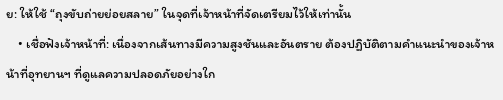ย: ให้ใช้ “ถุงขับถ่ายย่อยสลาย” ในจุดที่เจ้าหน้าที่จัดเตรียมไว้ให้เท่านั้น
    • เชื่อฟังเจ้าหน้าที่: เนื่องจากเส้นทางมีความสูงชันและอันตราย ต้องปฏิบัติตามคำแนะนำของเจ้าหน้าที่อุทยานฯ ที่ดูแลความปลอดภัยอย่างใก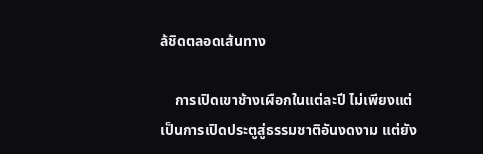ล้ชิดตลอดเส้นทาง

    การเปิดเขาช้างเผือกในแต่ละปี ไม่เพียงแต่เป็นการเปิดประตูสู่ธรรมชาติอันงดงาม แต่ยัง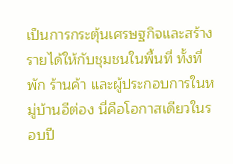เป็นการกระตุ้นเศรษฐกิจและสร้างรายได้ให้กับชุมชนในพื้นที่ ทั้งที่พัก ร้านค้า และผู้ประกอบการในหมู่บ้านอีต่อง นี่คือโอกาสเดียวในรอบปี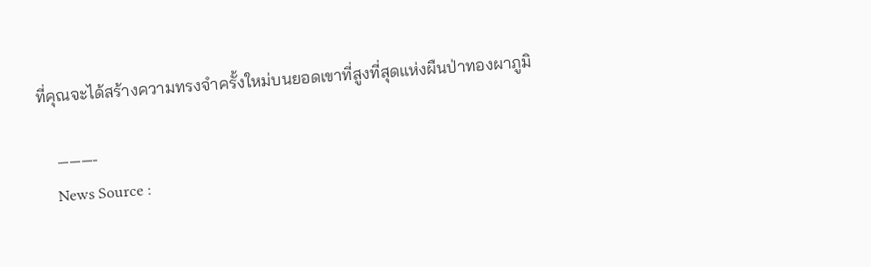ที่คุณจะได้สร้างความทรงจำครั้งใหม่บนยอดเขาที่สูงที่สุดแห่งผืนป่าทองผาภูมิ

    ———-
    News Source :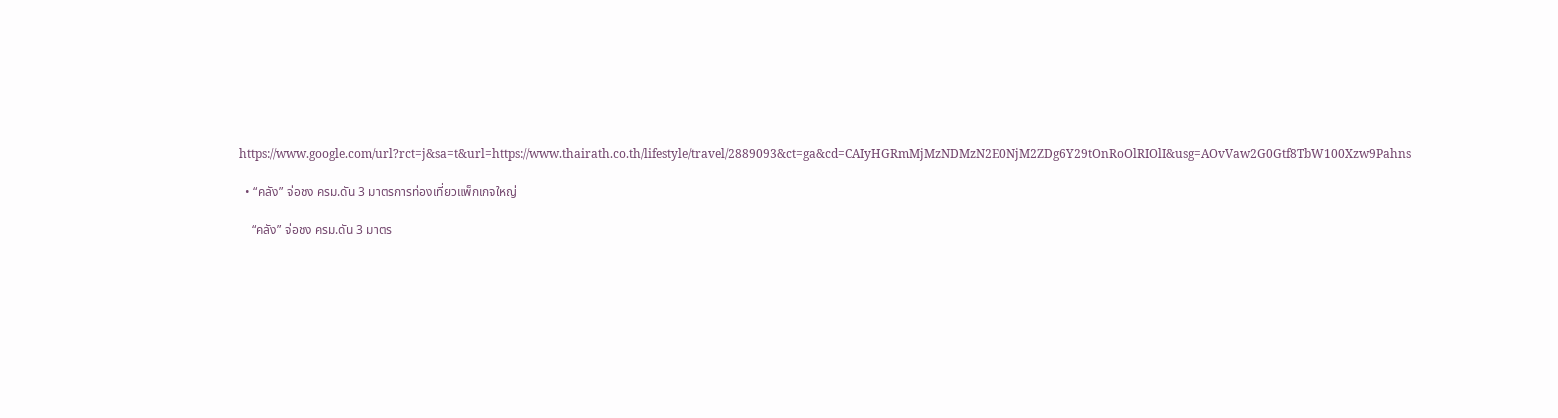https://www.google.com/url?rct=j&sa=t&url=https://www.thairath.co.th/lifestyle/travel/2889093&ct=ga&cd=CAIyHGRmMjMzNDMzN2E0NjM2ZDg6Y29tOnRoOlRIOlI&usg=AOvVaw2G0Gtf8TbW100Xzw9Pahns

  • “คลัง” จ่อชง ครม.ดัน 3 มาตรการท่องเที่ยวแพ็กเกจใหญ่

    “คลัง” จ่อชง ครม.ดัน 3 มาตร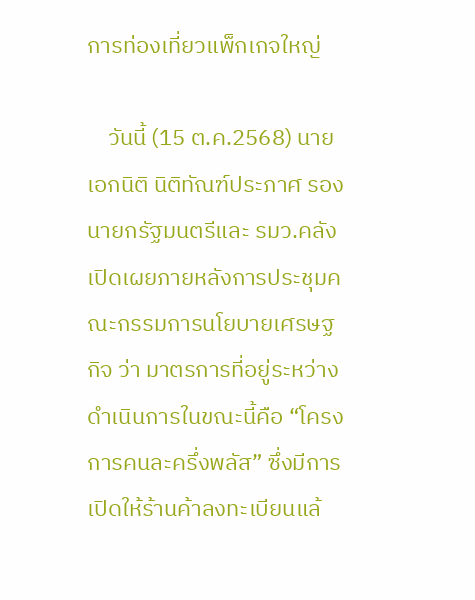การท่องเที่ยวแพ็กเกจใหญ่

    วันนี้ (15 ต.ค.2568) นายเอกนิติ นิติทัณฑ์ประภาศ รองนายกรัฐมนตรีและ รมว.คลัง เปิดเผยภายหลังการประชุมคณะกรรมการนโยบายเศรษฐกิจ ว่า มาตรการที่อยู่ระหว่างดำเนินการในขณะนี้คือ “โครงการคนละครึ่งพลัส” ซึ่งมีการเปิดให้ร้านค้าลงทะเบียนแล้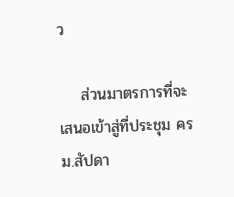ว

    ส่วนมาตรการที่จะเสนอเข้าสู่ที่ประชุม ครม.สัปดา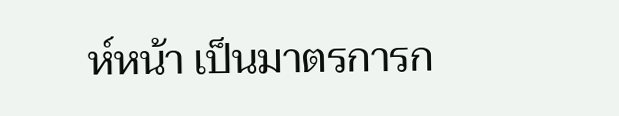ห์หน้า เป็นมาตรการก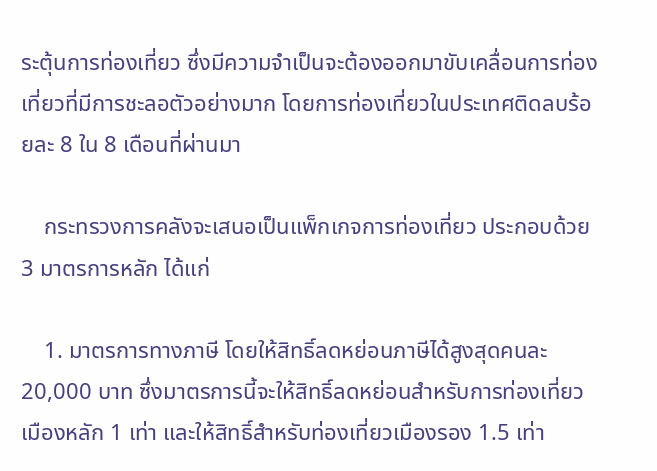ระตุ้นการท่องเที่ยว ซึ่งมีความจำเป็นจะต้องออกมาขับเคลื่อนการท่องเที่ยวที่มีการชะลอตัวอย่างมาก โดยการท่องเที่ยวในประเทศติดลบร้อยละ 8 ใน 8 เดือนที่ผ่านมา

    กระทรวงการคลังจะเสนอเป็นแพ็กเกจการท่องเที่ยว ประกอบด้วย 3 มาตรการหลัก ได้แก่

    1. มาตรการทางภาษี โดยให้สิทธิ์ลดหย่อนภาษีได้สูงสุดคนละ 20,000 บาท ซึ่งมาตรการนี้จะให้สิทธิ์ลดหย่อนสำหรับการท่องเที่ยวเมืองหลัก 1 เท่า และให้สิทธิ์สำหรับท่องเที่ยวเมืองรอง 1.5 เท่า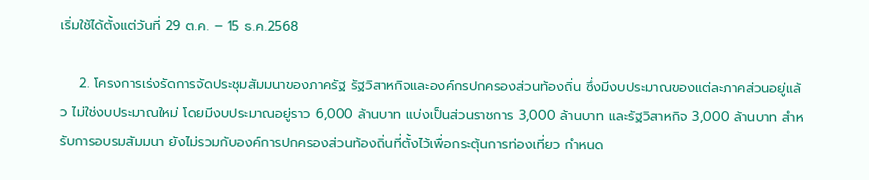เริ่มใช้ได้ตั้งแต่วันที่ 29 ต.ค. – 15 ธ.ค.2568

    2. โครงการเร่งรัดการจัดประชุมสัมมนาของภาครัฐ รัฐวิสาหกิจและองค์กรปกครองส่วนท้องถิ่น ซึ่งมีงบประมาณของแต่ละภาคส่วนอยู่แล้ว ไม่ใช่งบประมาณใหม่ โดยมีงบประมาณอยู่ราว 6,000 ล้านบาท แบ่งเป็นส่วนราชการ 3,000 ล้านบาท และรัฐวิสาหกิจ 3,000 ล้านบาท สำหรับการอบรมสัมมนา ยังไม่รวมกับองค์การปกครองส่วนท้องถิ่นที่ตั้งไว้เพื่อกระตุ้นการท่องเที่ยว กำหนด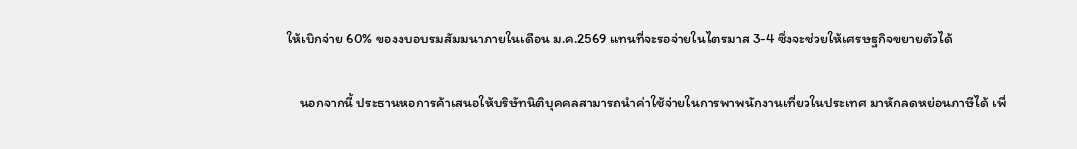ให้เบิกจ่าย 60% ของงบอบรมสัมมนาภายในเดือน ม.ค.2569 แทนที่จะรอจ่ายในไตรมาส 3-4 ซึ่งจะช่วยให้เศรษฐกิจขยายตัวได้

    นอกจากนี้ ประธานหอการค้าเสนอให้บริษัทนิติบุคคลสามารถนำค่าใช้จ่ายในการพาพนักงานเที่ยวในประเทศ มาหักลดหย่อนภาษีได้ เพื่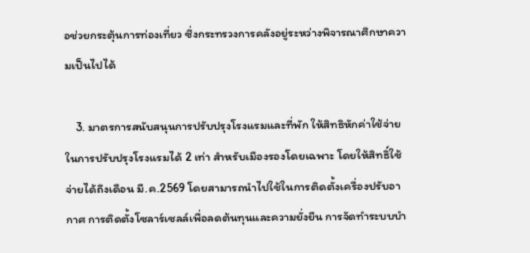อช่วยกระตุ้นการท่องเที่ยว ซึ่งกระทรวงการคลังอยู่ระหว่างพิจารณาศึกษาความเป็นไปได้

    3. มาตรการสนับสนุนการปรับปรุงโรงแรมและที่พัก ให้สิทธิหักค่าใช้จ่ายในการปรับปรุงโรงแรมได้ 2 เท่า สำหรับเมืองรองโดยเฉพาะ โดยให้สิทธิ์ใช้จ่ายได้ถึงเดือน มี.ค.2569 โดยสามารถนำไปใช้ในการติดตั้งเครื่องปรับอากาศ การติดตั้งโซลาร์เซลล์เพื่อลดต้นทุนและความยั่งยืน การจัดทำระบบบำ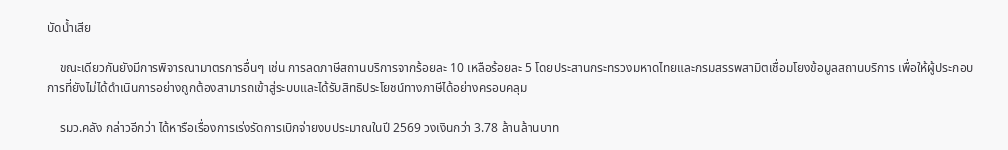บัดน้ำเสีย

    ขณะเดียวกันยังมีการพิจารณามาตรการอื่นๆ เช่น การลดภาษีสถานบริการจากร้อยละ 10 เหลือร้อยละ 5 โดยประสานกระทรวงมหาดไทยและกรมสรรพสามิตเชื่อมโยงข้อมูลสถานบริการ เพื่อให้ผู้ประกอบการที่ยังไม่ได้ดำเนินการอย่างถูกต้องสามารถเข้าสู่ระบบและได้รับสิทธิประโยชน์ทางภาษีได้อย่างครอบคลุม

    รมว.คลัง กล่าวอีกว่า ได้หารือเรื่องการเร่งรัดการเบิกจ่ายงบประมาณในปี 2569 วงเงินกว่า 3.78 ล้านล้านบาท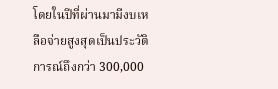โดยในปีที่ผ่านมามีงบเหลือจ่ายสูงสุดเป็นประวัติการณ์ถึงกว่า 300,000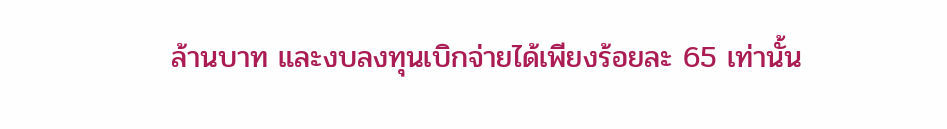ล้านบาท และงบลงทุนเบิกจ่ายได้เพียงร้อยละ 65 เท่านั้น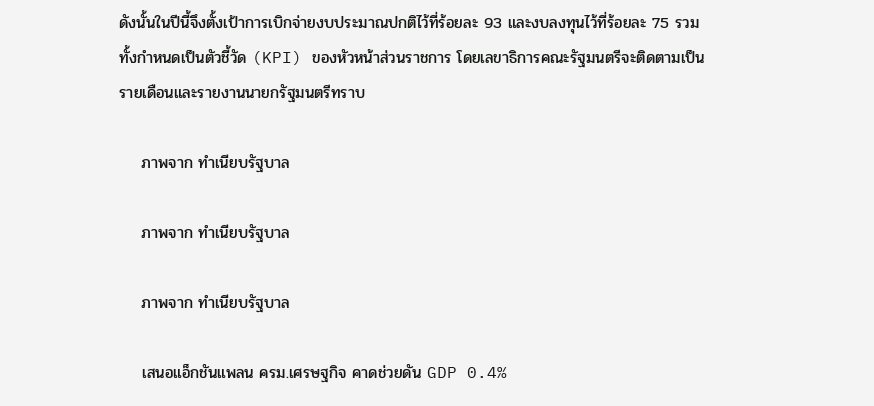ดังนั้นในปีนี้จึงตั้งเป้าการเบิกจ่ายงบประมาณปกติไว้ที่ร้อยละ 93 และงบลงทุนไว้ที่ร้อยละ 75 รวมทั้งกำหนดเป็นตัวชี้วัด (KPI) ของหัวหน้าส่วนราชการ โดยเลขาธิการคณะรัฐมนตรีจะติดตามเป็นรายเดือนและรายงานนายกรัฐมนตรีทราบ

    ภาพจาก ทำเนียบรัฐบาล

    ภาพจาก ทำเนียบรัฐบาล

    ภาพจาก ทำเนียบรัฐบาล

    เสนอแอ็กชันแพลน ครม.เศรษฐกิจ คาดช่วยดัน GDP 0.4%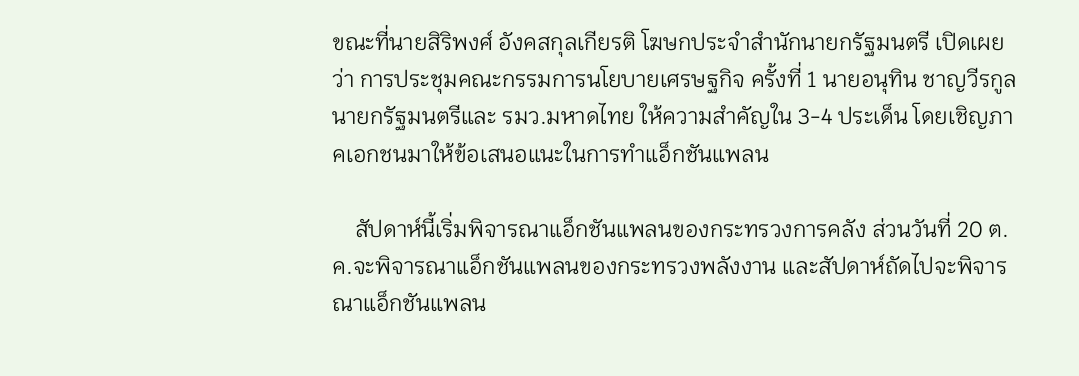ขณะที่นายสิริพงศ์ อังคสกุลเกียรติ โฆษกประจำสำนักนายกรัฐมนตรี เปิดเผยว่า การประชุมคณะกรรมการนโยบายเศรษฐกิจ ครั้งที่ 1 นายอนุทิน ชาญวีรกูล นายกรัฐมนตรีและ รมว.มหาดไทย ให้ความสำคัญใน 3-4 ประเด็น โดยเชิญภาคเอกชนมาให้ข้อเสนอแนะในการทำแอ็กชันแพลน

    สัปดาห์นี้เริ่มพิจารณาแอ็กชันแพลนของกระทรวงการคลัง ส่วนวันที่ 20 ต.ค.จะพิจารณาแอ็กชันแพลนของกระทรวงพลังงาน และสัปดาห์ถัดไปจะพิจารณาแอ็กชันแพลน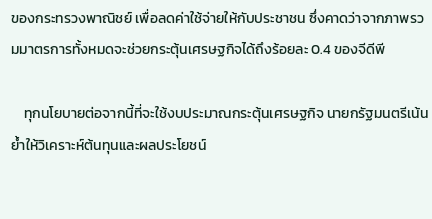ของกระทรวงพาณิชย์ เพื่อลดค่าใช้จ่ายให้กับประชาชน ซึ่งคาดว่าจากภาพรวมมาตรการทั้งหมดจะช่วยกระตุ้นเศรษฐกิจได้ถึงร้อยละ 0.4 ของจีดีพี

    ทุกนโยบายต่อจากนี้ที่จะใช้งบประมาณกระตุ้นเศรษฐกิจ นายกรัฐมนตรีเน้นย้ำให้วิเคราะห์ต้นทุนและผลประโยชน์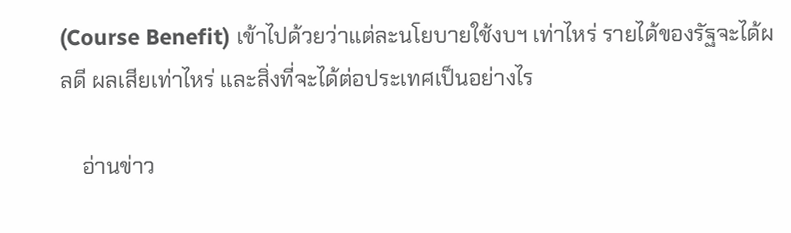(Course Benefit) เข้าไปด้วยว่าแต่ละนโยบายใช้งบฯ เท่าไหร่ รายได้ของรัฐจะได้ผลดี ผลเสียเท่าไหร่ และสิ่งที่จะได้ต่อประเทศเป็นอย่างไร

    อ่านข่าว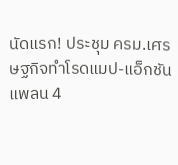นัดแรก! ประชุม ครม.เศรษฐกิจทำโรดแมป-แอ็กชันแพลน 4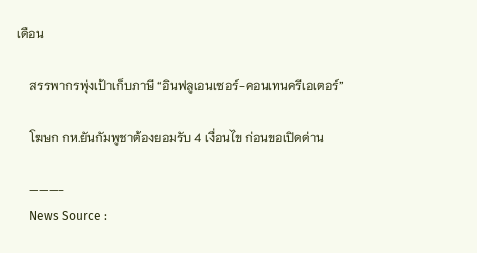เดือน

    สรรพากรพุ่งเป้าเก็บภาษี “อินฟลูเอนเซอร์-คอนเทนครีเอเตอร์”

    โฆษก กห.ยันกัมพูชาต้องยอมรับ 4 เงื่อนไข ก่อนขอเปิดด่าน

    ———-
    News Source :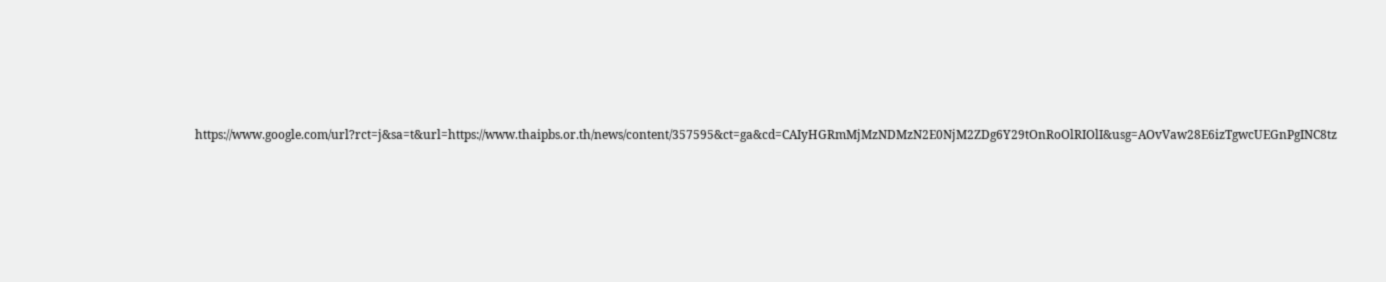https://www.google.com/url?rct=j&sa=t&url=https://www.thaipbs.or.th/news/content/357595&ct=ga&cd=CAIyHGRmMjMzNDMzN2E0NjM2ZDg6Y29tOnRoOlRIOlI&usg=AOvVaw28E6izTgwcUEGnPgINC8tz